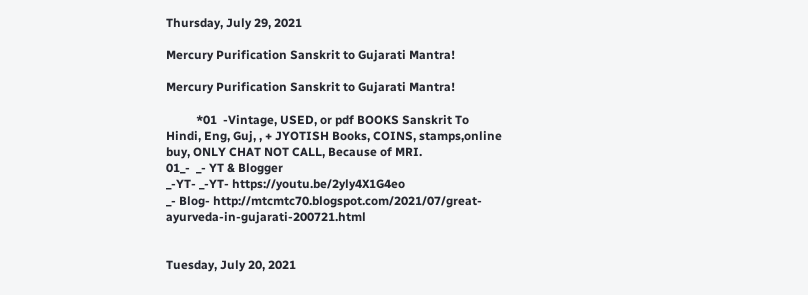Thursday, July 29, 2021

Mercury Purification Sanskrit to Gujarati Mantra!

Mercury Purification Sanskrit to Gujarati Mantra!

          *01  -Vintage, USED, or pdf BOOKS Sanskrit To Hindi, Eng, Guj, , + JYOTISH Books, COINS, stamps,online buy, ONLY CHAT NOT CALL, Because of MRI.
01_-  _- YT & Blogger
_-YT- _-YT- https://youtu.be/2yly4X1G4eo
_- Blog- http://mtcmtc70.blogspot.com/2021/07/great-ayurveda-in-gujarati-200721.html


Tuesday, July 20, 2021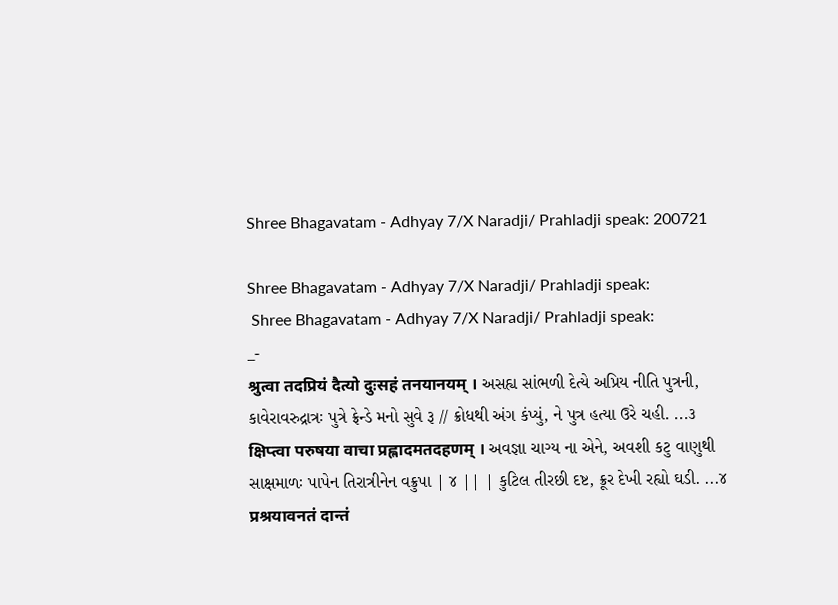Shree Bhagavatam - Adhyay 7/X Naradji/ Prahladji speak: 200721

Shree Bhagavatam - Adhyay 7/X Naradji/ Prahladji speak:
 Shree Bhagavatam - Adhyay 7/X Naradji/ Prahladji speak:
_-
श्रुत्वा तदप्रियं दैत्यो दुःसहं तनयानयम् । અસહ્ય સાંભળી દેત્યે અપ્રિય નીતિ પુત્રની,
કાવેરાવરુદ્રાત્રઃ પુત્રે ફ્રેન્ડે મનો સુવે રૂ // ક્રોધથી અંગ કંપ્યું, ને પુત્ર હત્યા ઉરે ચહી. ...૩
क्षिप्त्वा परुषया वाचा प्रह्लादमतदहणम् । અવજ્ઞા ચાગ્ય ના એને, અવશી કટુ વાણુથી
સાક્ષમાળઃ પાપેન તિરાત્રીનેન વક્રુપા | ૪ || | કુટિલ તીરછી દષ્ટ, ક્રૂર દેખી રહ્યો ઘડી. ...૪
प्रश्रयावनतं दान्तं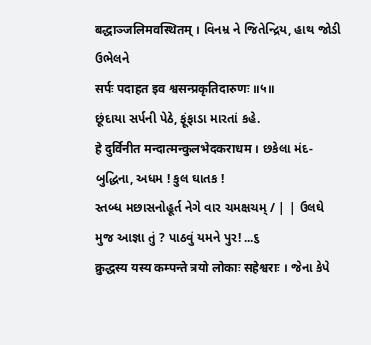बद्धाञ्जलिमवस्थितम् । વિનમ્ર ને જિતેન્દ્રિય, હાથ જોડી ઉભેલને
सर्पः पदाहत इव श्वसन्प्रकृतिदारुणः ॥५॥
છૂંદાયા સર્પની પેઠે, ફૂંફાડા મારતાં કહે.
हे दुर्विनीत मन्दात्मन्कुलभेदकराधम । છકેલા મંદ-બુદ્ધિના, અધમ ! કુલ ઘાતક !
સ્તબ્ધ મછાસનોહૂર્ત નેગે વાર ચમક્ષચમ્ / | | ઉલઘે મુજ આજ્ઞા તું ? પાઠવું યમને પુર! ...૬
क्रुद्धस्य यस्य कम्पन्ते त्रयो लोकाः सहेश्वराः । જેના કેપે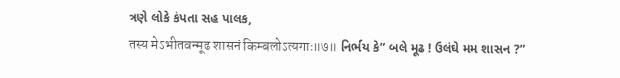ત્રણે લોકે કંપતા સહ પાલક,
तस्य मेऽभीतवन्मूढ शासनं किम्बलोऽत्यगाः॥७॥ નિર્ભય કે” બલે મૂઢ ! ઉલંઘે મમ શાસન ?”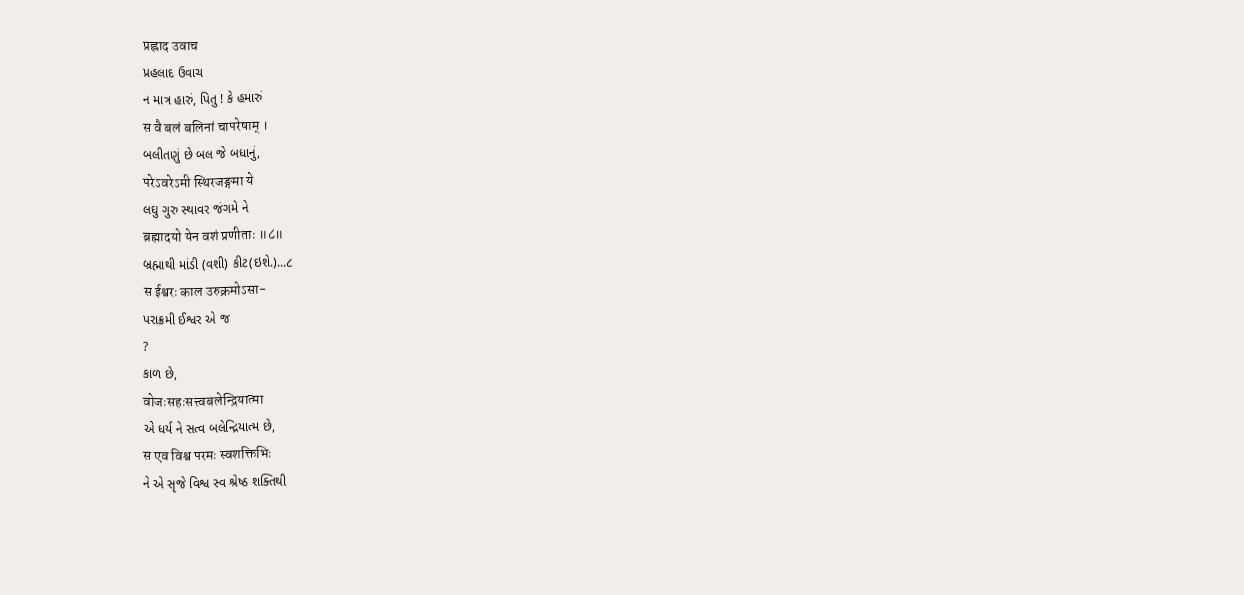प्रह्लाद उवाच
પ્રહલાદ ઉવાચ
ન માત્ર હારું, પિતુ ! કે હમારું
स वै बलं बलिनां चापरेषाम् ।
બલીતણું છે બલ જે બધાનું,
परेऽवरेऽमी स्थिरजङ्गमा ये
લઘુ ગુરુ સ્થાવર જંગમે ને
ब्रह्मादयो येन वशं प्रणीताः ॥८॥
બ્રહ્માથી માંડી (વશી) કીટ(ઇશે.)...૮
स ईश्वरः काल उरुक्रमोऽसा-
પરાક્રમી ઈશ્વર એ જ
?
કાળ છે,
वोजःसहःसत्त्वबलेन्द्रियात्मा
એ ધર્ય ને સત્વ બલેન્દ્રિયાત્મ છે,
स एव विश्व परमः स्वशक्तिभिः
ને એ સૃજે વિશ્વ સ્વ શ્રેષ્ઠ શક્તિથી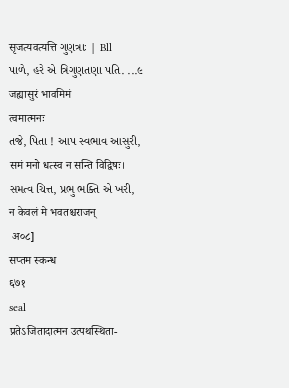सृजत्यवत्यत्ति ગુણત્રાઃ | Bll
પાળે, હરે એ ત્રિગુણતણા પતિ. ...૯
जह्यासुरं भावमिमं
त्वमात्मनः
તજે, પિતા ! આપ સ્વભાવ આસુરી,
समं मनो धत्स्व न सन्ति विद्विषः।
સમત્વ ચિત્ત, પ્રભુ ભક્તિ એ ખરી,
न केवलं मे भवतश्चराजन्
 अ०८]
सप्तम स्कन्ध
६७१
seal
प्रतेऽजितादात्मन उत्पथस्थिता-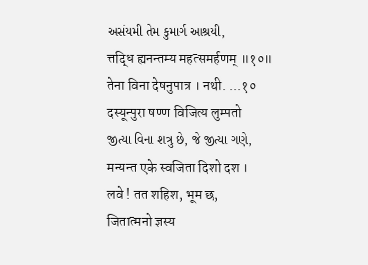અસંયમી તેમ કુમાર્ગ આશ્રયી,
त्तद्धि ह्यनन्तम्य महत्समर्हणम् ॥१०॥
तेना विना देषनुपात्र । नथी. ...१०
दस्यून्पुरा षण्ण विजित्य लुम्पतो
જીત્યા વિના શત્રુ છે, જે જીત્યા ગણે,
मन्यन्त एके स्वजिता दिशो दश ।
लवे ! तत शहिश, भूम छ,
जितात्मनो ज्ञस्य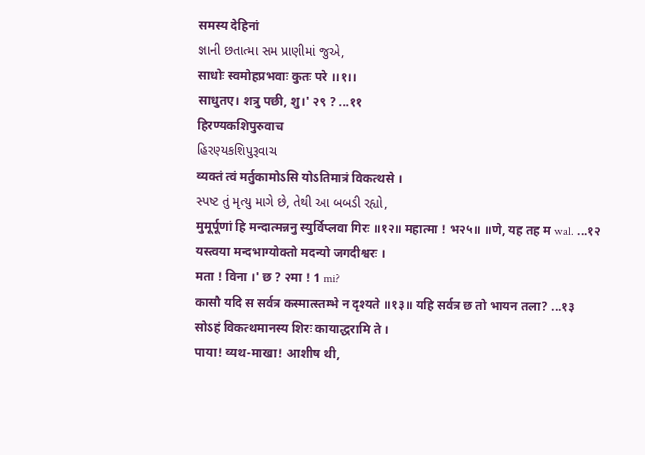समस्य देहिनां
જ્ઞાની છતાત્મા સમ પ્રાણીમાં જુએ,
साधोः स्वमोहप्रभवाः कुतः परे ।।१।।
साधुतए। शत्रु पछी, शु।' २९ ? ...११
हिरण्यकशिपुरुवाच
હિરણ્યકશિપુરૂવાચ
व्यक्तं त्वं मर्तुकामोऽसि योऽतिमात्रं विकत्थसे ।
સ્પષ્ટ તું મૃત્યુ માગે છે, તેથી આ બબડી રહ્યો,
मुमूर्पूणां हि मन्दात्मन्ननु स्युर्विप्लवा गिरः ॥१२॥ महात्मा ! भ२५॥ ॥णे, यह तह म wal. ...१२
यस्त्वया मन्दभाग्योक्तो मदन्यो जगदीश्वरः ।
मता ! विना ।' छ ? २मा ! 1 mi?
कासौ यदि स सर्वत्र कस्मात्स्तम्भे न दृश्यते ॥१३॥ यहि सर्वत्र छ तो भायन तला? ...१३
सोऽहं विकत्थमानस्य शिरः कायाद्धरामि ते ।
पाया! व्यथ-माखा! आशीष थी,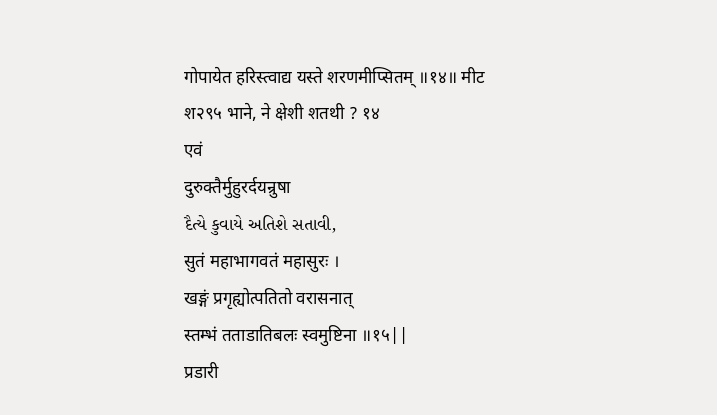गोपायेत हरिस्त्वाद्य यस्ते शरणमीप्सितम् ॥१४॥ मीट श२९५ भाने, ने क्षेशी शतथी ? १४
एवं
दुरुक्तैर्मुहुरर्दयन्रुषा
દૈત્યે કુવાયે અતિશે સતાવી,
सुतं महाभागवतं महासुरः ।
खङ्गं प्रगृह्योत्पतितो वरासनात्
स्तम्भं तताडातिबलः स्वमुष्टिना ॥१५||
प्रडारी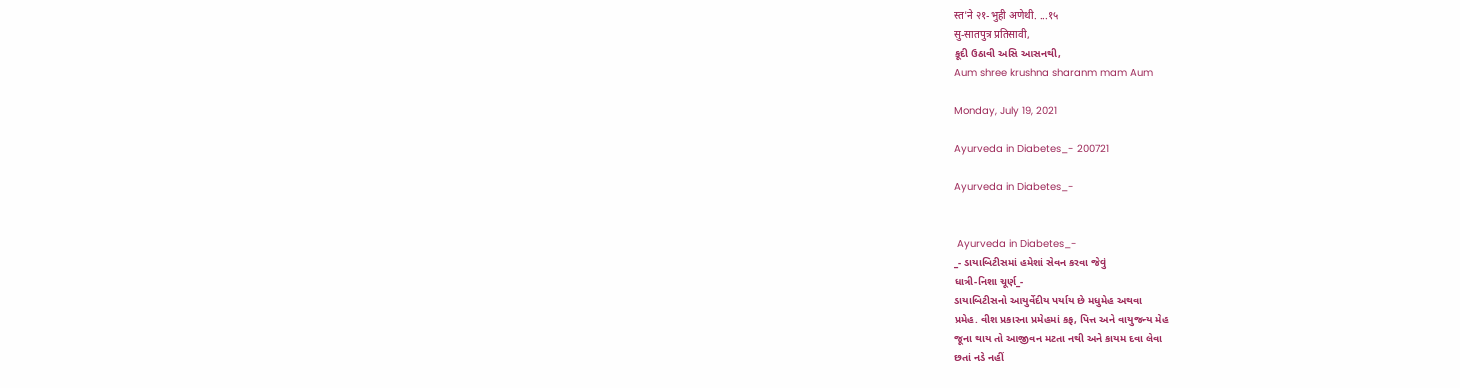स्त'ने २१-भुही अणेथी. ...१५
सु-सातपुत्र प्रतिसावी,
કૂદી ઉઠાવી અસિ આસનથી,
Aum shree krushna sharanm mam Aum

Monday, July 19, 2021

Ayurveda in Diabetes_- 200721

Ayurveda in Diabetes_-


 Ayurveda in Diabetes_-
_- ડાયાબિટીસમાં હમેશાં સેવન કરવા જેવું
ધાત્રી-નિશા ચૂર્ણ_-
ડાયાબિટીસનો આયુર્વેદીય પર્યાય છે મધુમેહ અથવા
પ્રમેહ. વીશ પ્રકારના પ્રમેહમાં કફ, પિત્ત અને વાયુજન્ય મેહ
જૂના થાય તો આજીવન મટતા નથી અને કાયમ દવા લેવા
છતાં નડે નહીં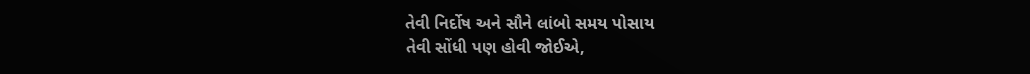તેવી નિર્દોષ અને સૌને લાંબો સમય પોસાય
તેવી સોંધી પણ હોવી જોઈએ,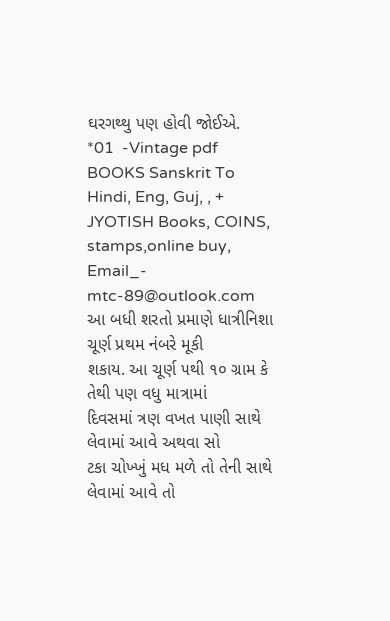ઘરગથ્થુ પણ હોવી જોઈએ.
*01  -Vintage pdf BOOKS Sanskrit To Hindi, Eng, Guj, , + JYOTISH Books, COINS, stamps,online buy, Email_- mtc-89@outlook.com
આ બધી શરતો પ્રમાણે ધાત્રીનિશા ચૂર્ણ પ્રથમ નંબરે મૂકી
શકાય. આ ચૂર્ણ ૫થી ૧૦ ગ્રામ કે તેથી પણ વધુ માત્રામાં
દિવસમાં ત્રણ વખત પાણી સાથે લેવામાં આવે અથવા સો
ટકા ચોખ્ખું મધ મળે તો તેની સાથે લેવામાં આવે તો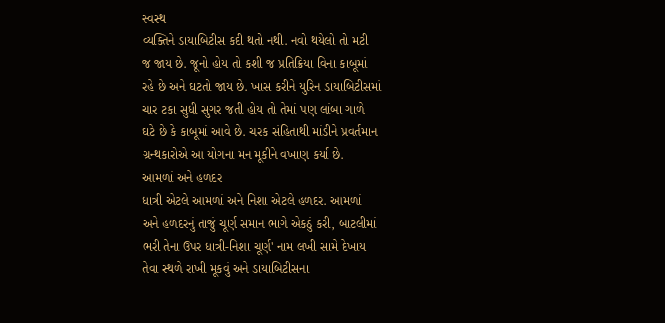સ્વસ્થ
વ્યક્તિને ડાયાબિટીસ કદી થતો નથી. નવો થયેલો તો મટી
જ જાય છે. જૂનો હોય તો કશી જ પ્રતિક્રિયા વિના કાબૂમાં
રહે છે અને ઘટતો જાય છે. ખાસ કરીને યુરિન ડાયાબિટીસમાં
ચાર ટકા સુધી સુગર જતી હોય તો તેમાં પણ લાંબા ગાળે
ઘટે છે કે કાબૂમાં આવે છે. ચરક સંહિતાથી માંડીને પ્રવર્તમાન
ગ્રન્થકારોએ આ યોગના મન મૂકીને વખાણ કર્યા છે.
આમળાં અને હળદર
ધાત્રી એટલે આમળાં અને નિશા એટલે હળદર. આમળાં
અને હળદરનું તાજું ચૂર્ણ સમાન ભાગે એકઠું કરી, બાટલીમાં
ભરી તેના ઉપર ધાત્રી-નિશા ચૂર્ણ' નામ લખી સામે દેખાય
તેવા સ્થળે રાખી મૂકવું અને ડાયાબિટીસના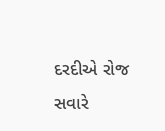દરદીએ રોજ
સવારે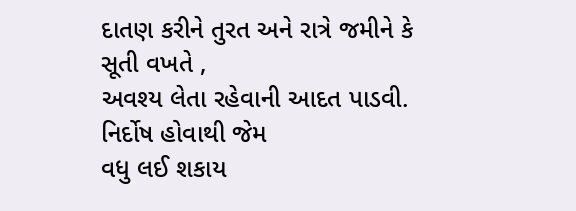દાતણ કરીને તુરત અને રાત્રે જમીને કે સૂતી વખતે ,
અવશ્ય લેતા રહેવાની આદત પાડવી. નિર્દોષ હોવાથી જેમ
વધુ લઈ શકાય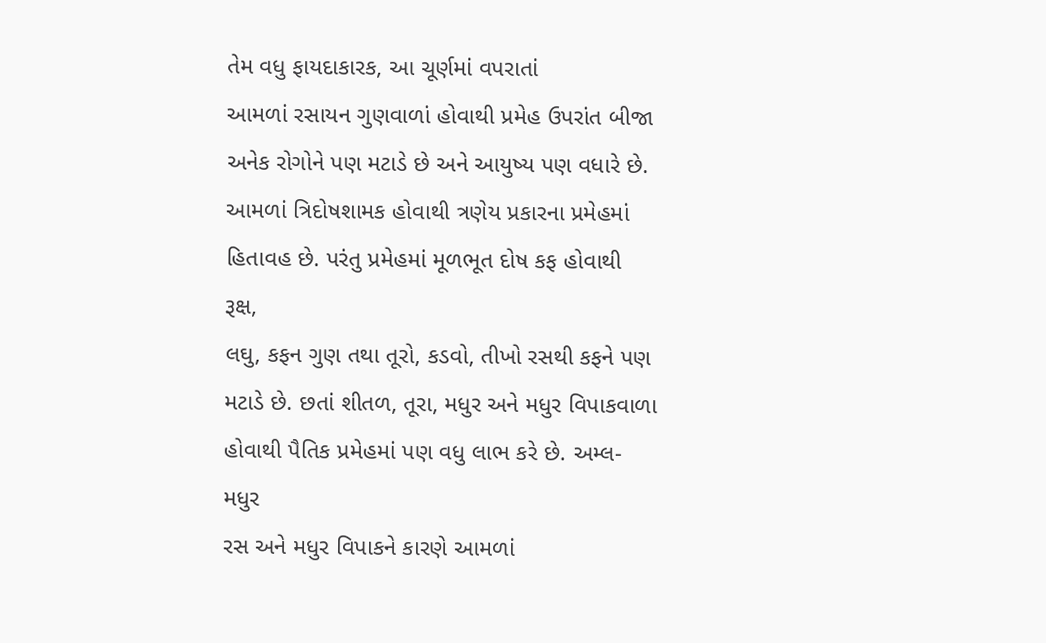તેમ વધુ ફાયદાકારક, આ ચૂર્ણમાં વપરાતાં
આમળાં રસાયન ગુણવાળાં હોવાથી પ્રમેહ ઉપરાંત બીજા
અનેક રોગોને પણ મટાડે છે અને આયુષ્ય પણ વધારે છે.
આમળાં ત્રિદોષશામક હોવાથી ત્રણેય પ્રકારના પ્રમેહમાં
હિતાવહ છે. પરંતુ પ્રમેહમાં મૂળભૂત દોષ કફ હોવાથી રૂક્ષ,
લઘુ, કફન ગુણ તથા તૂરો, કડવો, તીખો રસથી કફને પણ
મટાડે છે. છતાં શીતળ, તૂરા, મધુર અને મધુર વિપાકવાળા
હોવાથી પૈતિક પ્રમેહમાં પણ વધુ લાભ કરે છે. અમ્લ-મધુર
રસ અને મધુર વિપાકને કારણે આમળાં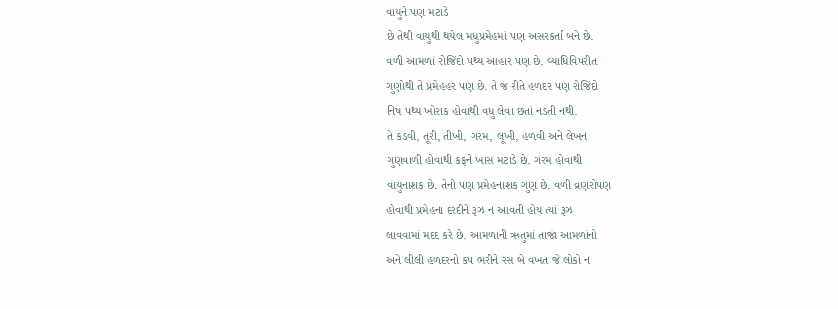વાયુને પણ મટાડે
છે તેથી વાયુથી થયેલ મધુપ્રમેહમાં પણ અસરકર્તા બને છે.
વળી આમળાં રોજિંદો પથ્ય આહાર પણ છે. વ્યાધિવિપરીત
ગુણોથી તે પ્રમેહહર પણ છે. તે જ રીતે હળદર પણ રોજિંદો
નિષ પથ્ય ખોરાક હોવાથી વધુ લેવા છતાં નડતી નથી.
તે કડવી, તૂરી, તીખી, ગરમ, લૂખી, હળવી અને લેખન
ગુણવાળી હોવાથી કફને ખાસ મટાડે છે. ગરમ હોવાથી
વાયુનાશક છે. તેનો પણ પ્રમેહનાશક ગુણ છે. વળી વ્રણરોપણ
હોવાથી પ્રમેહના દરદીને રૂઝ ન આવતી હોય ત્યાં રૂઝ
લાવવામાં મદદ કરે છે. આમળાની ઋતુમાં તાજાં આમળાંનો
અને લીલી હળદરનો કપ ભરીને રસ બે વખત જે લોકો ન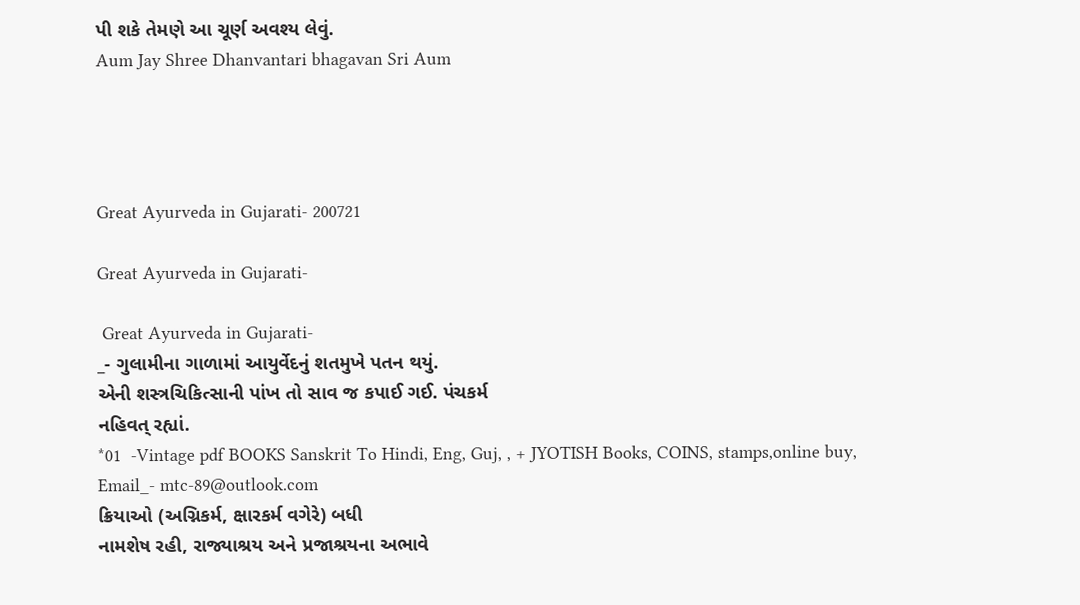પી શકે તેમણે આ ચૂર્ણ અવશ્ય લેવું.
Aum Jay Shree Dhanvantari bhagavan Sri Aum




Great Ayurveda in Gujarati- 200721

Great Ayurveda in Gujarati-

 Great Ayurveda in Gujarati-
_- ગુલામીના ગાળામાં આયુર્વેદનું શતમુખે પતન થયું.
એની શસ્ત્રચિકિત્સાની પાંખ તો સાવ જ કપાઈ ગઈ. પંચકર્મ
નહિવત્ રહ્યાં.
*01  -Vintage pdf BOOKS Sanskrit To Hindi, Eng, Guj, , + JYOTISH Books, COINS, stamps,online buy, Email_- mtc-89@outlook.com
ક્રિયાઓ (અગ્નિકર્મ, ક્ષારકર્મ વગેરે) બધી
નામશેષ રહી, રાજ્યાશ્રય અને પ્રજાશ્રયના અભાવે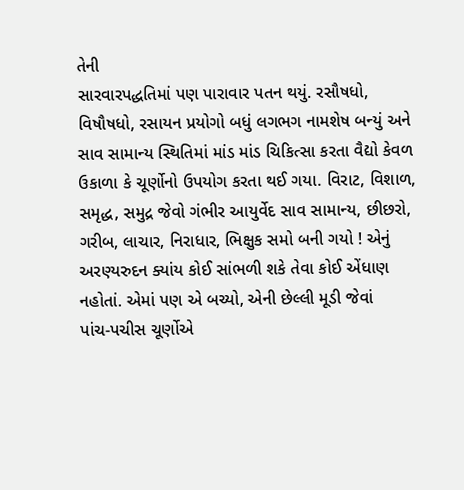તેની
સારવારપદ્ધતિમાં પણ પારાવાર પતન થયું. રસૌષધો,
વિષૌષધો, રસાયન પ્રયોગો બધું લગભગ નામશેષ બન્યું અને
સાવ સામાન્ય સ્થિતિમાં માંડ માંડ ચિકિત્સા કરતા વૈદ્યો કેવળ
ઉકાળા કે ચૂર્ણોનો ઉપયોગ કરતા થઈ ગયા. વિરાટ, વિશાળ,
સમૃદ્ધ, સમુદ્ર જેવો ગંભીર આયુર્વેદ સાવ સામાન્ય, છીછરો,
ગરીબ, લાચાર, નિરાધાર, ભિક્ષુક સમો બની ગયો ! એનું
અરણ્યરુદન ક્યાંય કોઈ સાંભળી શકે તેવા કોઈ એંધાણ
નહોતાં. એમાં પણ એ બચ્યો, એની છેલ્લી મૂડી જેવાં
પાંચ-પચીસ ચૂર્ણોએ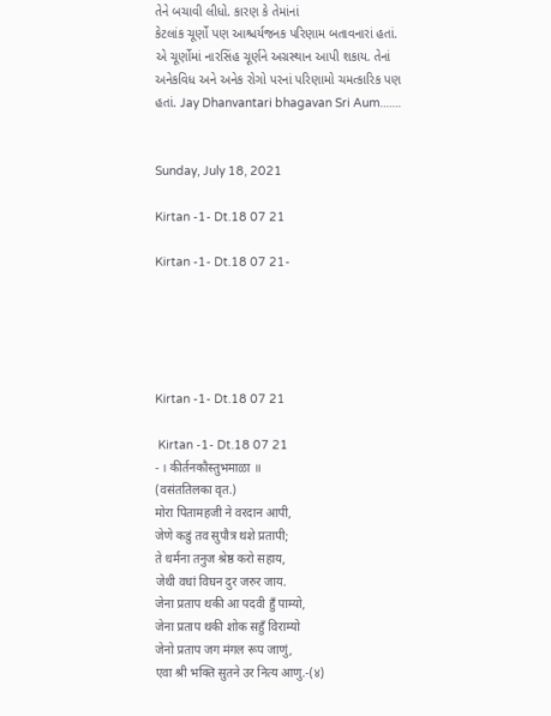તેને બચાવી લીધો. કારણ કે તેમાંનાં
કેટલાંક ચૂર્ણો પણ આશ્ચર્યજનક પરિણામ બતાવનારાં હતાં.
એ ચૂર્ણોમાં નારસિંહ ચૂર્ણને અગ્રસ્થાન આપી શકાય. તેનાં
અનેકવિધ અને અનેક રોગો પરનાં પરિણામો ચમત્કારિક પણ
હતાં. Jay Dhanvantari bhagavan Sri Aum.......


Sunday, July 18, 2021

Kirtan -1- Dt.18 07 21

Kirtan -1- Dt.18 07 21-





Kirtan -1- Dt.18 07 21

 Kirtan -1- Dt.18 07 21
- । कीर्तनकौस्तुभमाळा ॥
(वसंततिलका वृत.)
मोरा पितामहजी ने वरदान आपी,
जेणे कडुं तव सुपौत्र थशे प्रतापी;
ते धर्मना तनुज श्रेष्ठ करो सहाय,
जेथी वधां विघन दुर जरुर जाय.
जेना प्रताप थकी आ पदवी हुँ पाम्यो,
जेना प्रताप थकी शोक सहुँ विराम्यो
जेनो प्रताप जग मंगल रूप जाणुं,
एवा श्री भक्ति सुतने उर नित्य आणु.-(४)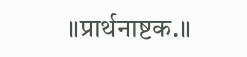॥प्रार्थनाष्टक.॥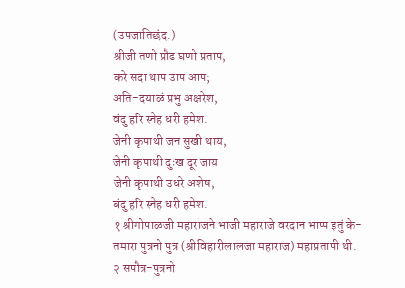(उपजातिछंद.)
श्रीजी तणो प्रौढ घणो प्रताप,
करे सदा थाप उाप आप;
अति-दयाळं प्रभु अक्षरेश,
वंदु हरि स्नेह धरी हमेश.
जेनी कृपाथी जन सुखी थाय,
जेनी कृपाथी दुःख दूर जाय
जेनी कृपाथी उधरे अशेष,
बंदु हरि स्नेह धरी हमेश.
१ श्रीगोपाळजी महाराजने भाजी महाराजे वरदान भाप्प इतुं के-
तमारा पुत्रनो पुत्र (श्रीविहारीलालजा महाराज) महाप्रतापी थी.
२ सपौत्र-पुत्रनो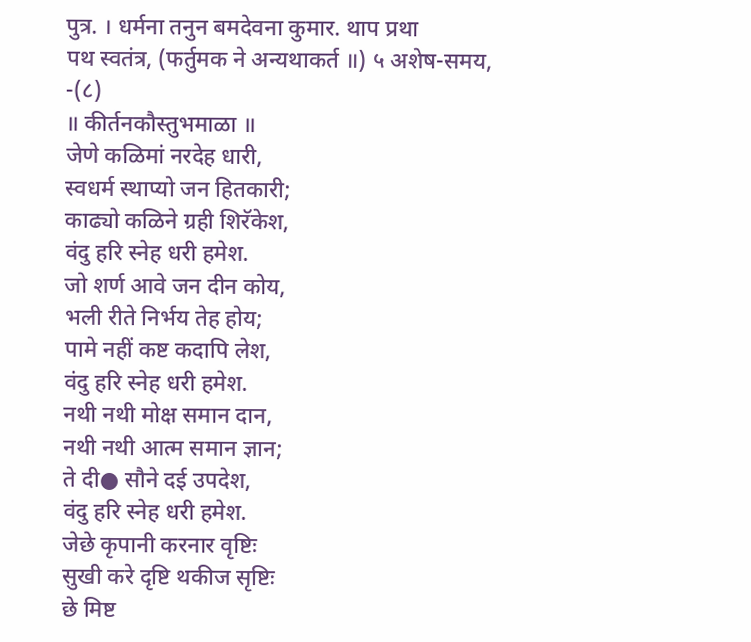पुत्र. । धर्मना तनुन बमदेवना कुमार. थाप प्रथा
पथ स्वतंत्र, (फर्तुमक ने अन्यथाकर्त ॥) ५ अशेष-समय,
-(८)
॥ कीर्तनकौस्तुभमाळा ॥
जेणे कळिमां नरदेह धारी,
स्वधर्म स्थाप्यो जन हितकारी;
काढ्यो कळिने ग्रही शिरॅकेश,
वंदु हरि स्नेह धरी हमेश.
जो शर्ण आवे जन दीन कोय,
भली रीते निर्भय तेह होय;
पामे नहीं कष्ट कदापि लेश,
वंदु हरि स्नेह धरी हमेश.
नथी नथी मोक्ष समान दान,
नथी नथी आत्म समान ज्ञान;
ते दी● सौने दई उपदेश,
वंदु हरि स्नेह धरी हमेश.
जेछे कृपानी करनार वृष्टिः
सुखी करे दृष्टि थकीज सृष्टिः
छे मिष्ट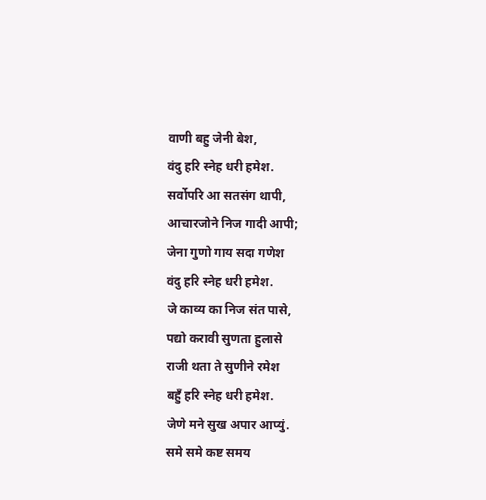वाणी बहु जेनी बेश,
वंदु हरि स्नेह धरी हमेश.
सर्वोपरि आ सतसंग थापी,
आचारजोने निज गादी आपी;
जेना गुणो गाय सदा गणेश
वंदु हरि स्नेह धरी हमेश.
जे काव्य का निज संत पासे,
पद्यो करावी सुणता हुलासे
राजी थता ते सुणीने रमेश
बहुँ हरि स्नेह धरी हमेश.
जेणे मने सुख अपार आप्युं.
समे समे कष्ट समय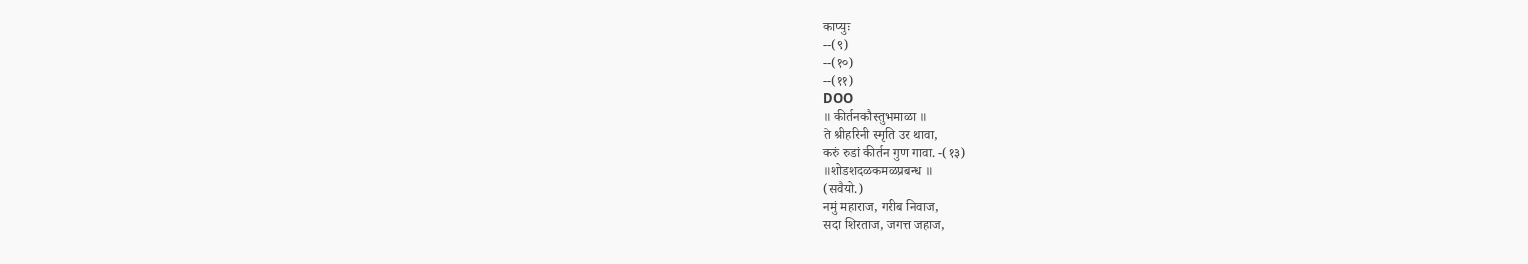काप्युः
--(९)
--(१०)
--(११)
DOO
॥ कीर्तनकौस्तुभमाळा ॥
ते श्रीहरिनी स्मृति उर थावा,
करुं रुडां कीर्तन गुण गावा. -(१३)
॥शोडशदळकमळप्रबन्ध ॥
(सवैयो.)
नमुं महाराज, गरीब निवाज,
सदा शिरताज, जगत्त जहाज,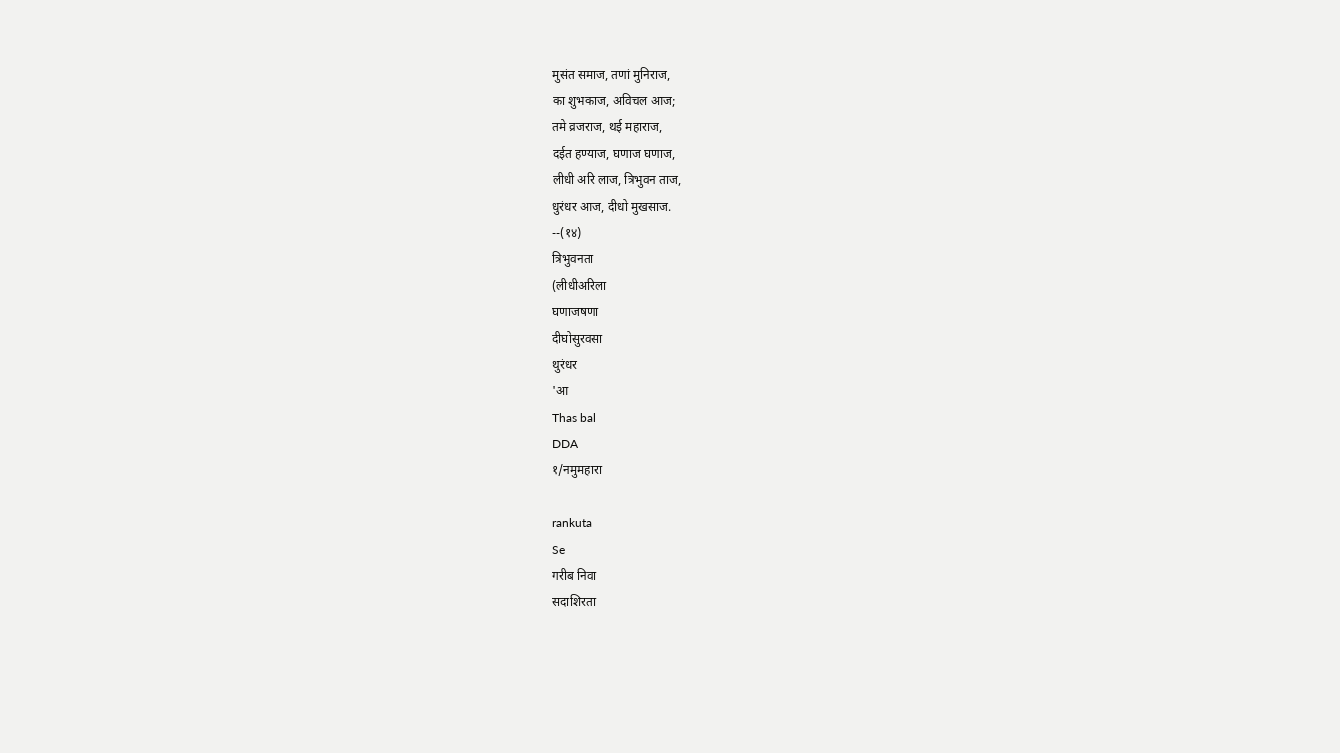मुसंत समाज, तणां मुनिराज,
का शुभकाज, अविचल आज;
तमे व्रजराज, थई महाराज,
दईत हण्याज, घणाज घणाज,
लीधी अरि लाज, त्रिभुवन ताज,
धुरंधर आज, दीधो मुखसाज.
--(१४)
त्रिभुवनता
(लीधीअरिला
घणाजषणा
दीघोसुरवसा
थुरंधर
'आ
Thas bal
DDA
१/नमुमहारा

rankuta
Se
गरीब निवा
सदाशिरता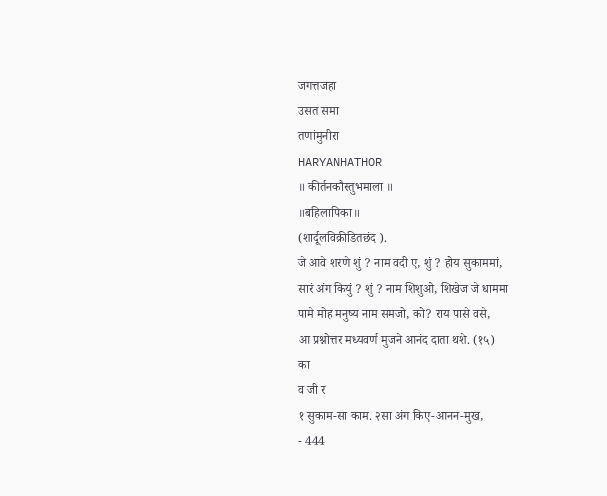जगत्तजहा
उसत समा
तणांमुनीरा
HARYANHATHOR
॥ कीर्तनकौस्तुभमाला ॥
॥बहिलापिका॥
(शार्दूलविक्रीडितछंद ).
जे आवे शरणे शुं ? नाम वदी ए, शुं ? होय सुकाममां,
सारं अंग कियुं ? शुं ? नाम शिशुओ, शिखेज जे धाममा
पामे मोह मनुष्य नाम समजो, को? राय पासे वसे,
आ प्रश्नोत्तर मध्यवर्ण मुजने आनंद दाता थशे. (१५)
का
व जी र
१ सुकाम-सा काम. २सा अंग किए-आनन-मुख,
- 444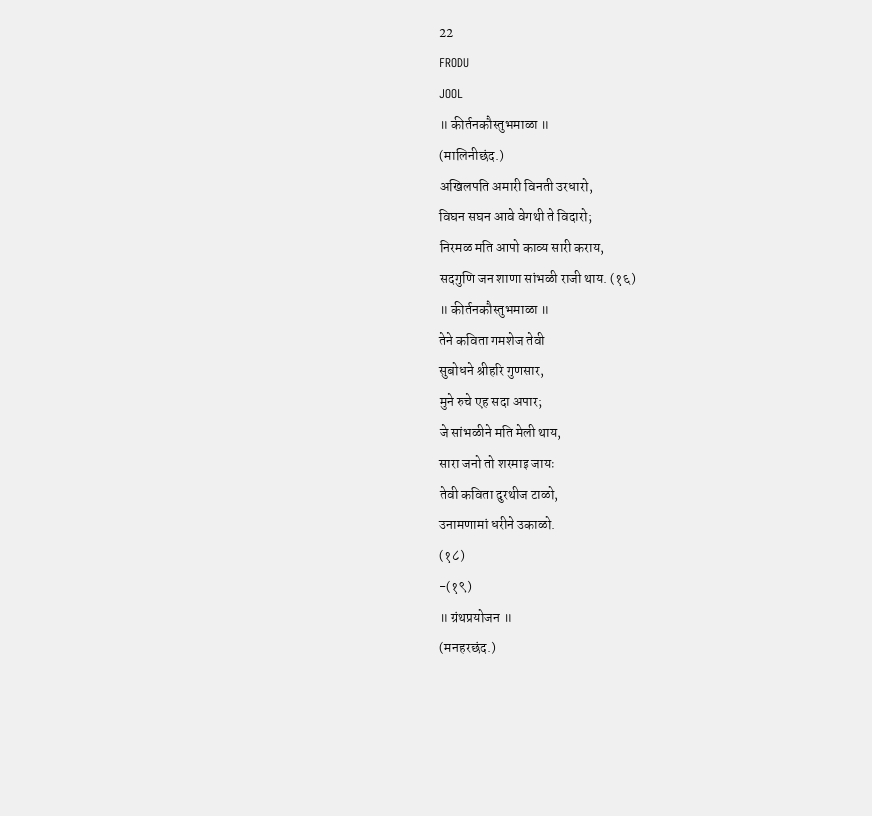22
FRODU
JOOL
॥ कीर्तनकौस्तुभमाळा ॥
(मालिनीछंद.)
अखिलपति अमारी विनती उरधारो,
विघन सघन आवे वेगथी ते विदारो;
निरमळ मति आपो काव्य सारी कराय,
सदगुणि जन शाणा सांभळी राजी थाय. (१६)
॥ कीर्तनकौस्तुभमाळा ॥
तेने कविता गमशेज तेवी
सुबोधने श्रीहरि गुणसार,
मुने रुचे एह सदा अपार;
जे सांभळीने मति मेली थाय,
सारा जनो तो शरमाइ जायः
तेवी कविता दुरथीज टाळो,
उनामणामां धरीने उकाळो.
(१८)
-(१९)
॥ ग्रंथप्रयोजन ॥
(मनहरछंद.)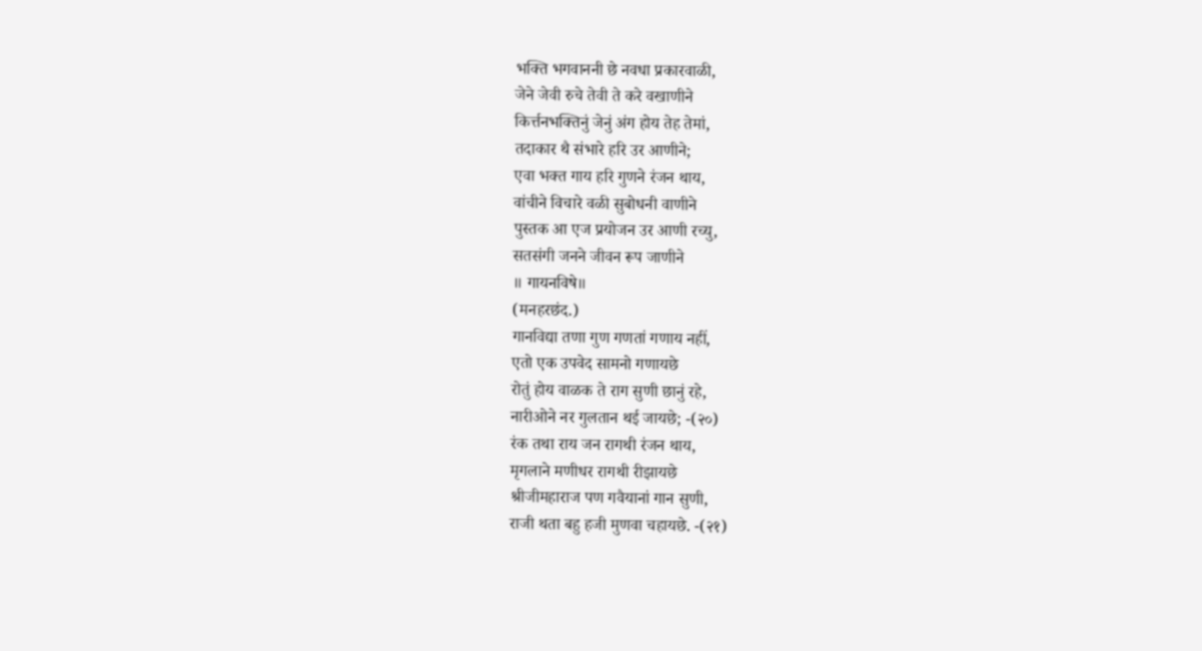भक्ति भगवाननी छे नवधा प्रकारवाळी,
जेने जेवी रुचे तेवी ते करे वखाणीने
किर्त्तनभक्तिनुं जेनुं अंग होय तेह तेमां,
तदाकार थै संभारे हरि उर आणीने;
एवा भक्त गाय हरि गुणने रंजन थाय,
वांचीने विचारे वळी सुबोधनी वाणीने
पुस्तक आ एज प्रयोजन उर आणी रच्यु,
सतसंगी जनने जीवन रूप जाणीने
॥ गायनविषे॥
(मनहरछंद.)
गानविद्या तणा गुण गणतां गणाय नहीं,
एतो एक उपवेद सामनो गणायछे
रोतुं होय वाळक ते राग सुणी छानुं रहे,
नारीओने नर गुलतान थई जायछे; -(२०)
रंक तथा राय जन रागथी रंजन थाय,
मृगलाने मणीधर रागथी रीझायछे
श्रीजीमहाराज पण गवैयानां गान सुणी,
राजी थता बहु हजी मुणवा चहायछे. -(२१)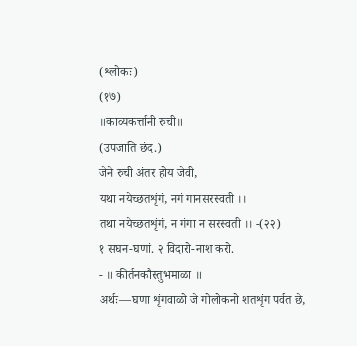(श्लोकः)
(१७)
॥काव्यकर्त्तानी रुची॥
(उपजाति छंद.)
जेने रुची अंतर होय जेवी,
यथा नयेच्छतशृंगं, नगं गानसरस्वती ।।
तथा नयेच्छतशृंगं, न गंगा न सरस्वती ।। -(२२)
१ सघन-घणां. २ विदारो-नाश करो.
- ॥ कीर्तनकौस्तुभमाळा ॥
अर्थः—घणा शृंगवाळो जे गोलोकनो शतशृंग पर्वत छे,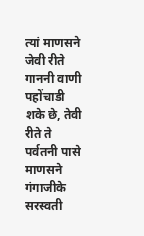त्यां माणसने जेवी रीते गाननी वाणी पहोंचाडी शके छे, तेवी
रीते ते पर्वतनी पासे माणसने गंगाजीके सरस्वती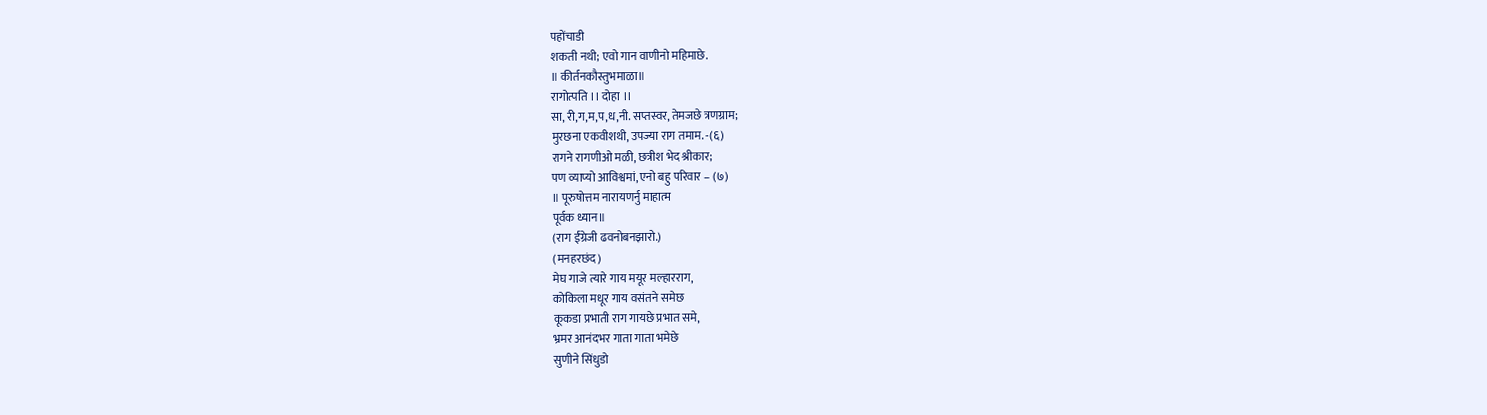पहोंचाडी
शकती नथी; एवो गान वाणीनो महिमाछे.
॥ कीर्तनकौस्तुभमाळा॥
रागोत्पति ।। दोहा ।।
सा, री,ग,म,प,ध,नी. सप्तस्वर, तेमजछे त्रणग्राम;
मुरछना एकवीशथी, उपज्या राग तमाम. -(६)
रागने रागणीओ मळी, छत्रीश भेद श्रीकार;
पण व्याप्यो आविश्वमां, एनो बहु परिवार – (७)
॥ पूरुषोत्तम नारायणर्नु माहात्म
पूर्वक ध्यान॥
(राग ईंग्रेजी ढवनोबनझारो.)
(मनहरछंद)
मेघ गाजे त्यारे गाय मयूर मल्हारराग,
कोकिला मधूर गाय वसंतने समेछ
कूकडा प्रभाती राग गायछे प्रभात समे,
भ्रमर आनंदभर गाता गाता भमेछे
सुणीने सिंधुडो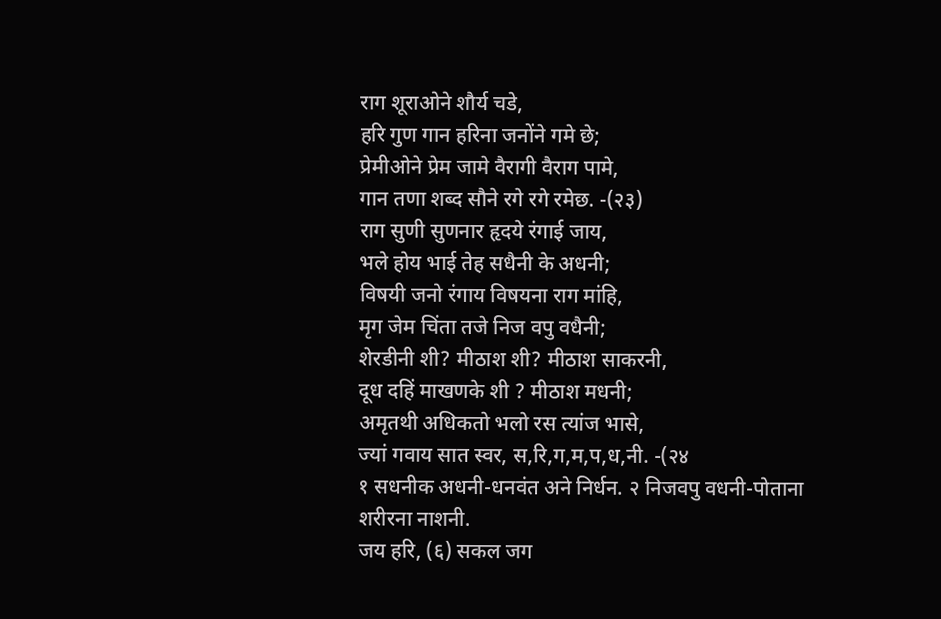राग शूराओने शौर्य चडे,
हरि गुण गान हरिना जनोंने गमे छे;
प्रेमीओने प्रेम जामे वैरागी वैराग पामे,
गान तणा शब्द सौने रगे रगे रमेछ. -(२३)
राग सुणी सुणनार हृदये रंगाई जाय,
भले होय भाई तेह सधैनी के अधनी;
विषयी जनो रंगाय विषयना राग मांहि,
मृग जेम चिंता तजे निज वपु वधैनी;
शेरडीनी शी? मीठाश शी? मीठाश साकरनी,
दूध दहिं माखणके शी ? मीठाश मधनी;
अमृतथी अधिकतो भलो रस त्यांज भासे,
ज्यां गवाय सात स्वर, स,रि,ग,म,प,ध,नी. -(२४
१ सधनीक अधनी-धनवंत अने निर्धन. २ निजवपु वधनी-पोताना
शरीरना नाशनी.
जय हरि, (६) सकल जग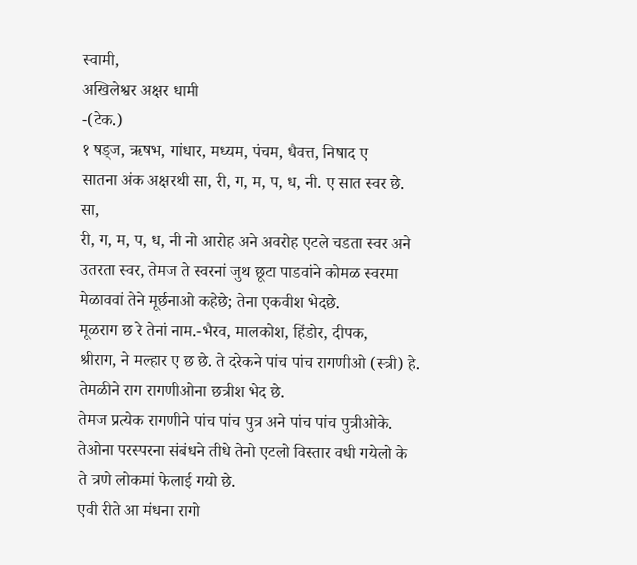स्वामी,
अखिलेश्वर अक्षर धामी
-(टेक.)
१ षड्ज, ऋषभ, गांधार, मध्यम, पंचम, धैवत्त, निषाद ए
सातना अंक अक्षरथी सा, री, ग, म, प, ध, नी. ए सात स्वर छे. सा,
री, ग, म, प, ध, नी नो आरोह अने अवरोह एटले चडता स्वर अने
उतरता स्वर, तेमज ते स्वरनां जुथ छूटा पाडवांने कोमळ स्वरमा
मेळाववां तेने मूर्छनाओ कहेछे; तेना एकवीश भेदछे.
मूळराग छ रे तेनां नाम.-भैरव, मालकोश, हिंडोर, दीपक,
श्रीराग, ने मल्हार ए छ छे. ते दरेकने पांच पांच रागणीओ (स्त्री) हे.
तेमळीने राग रागणीओना छत्रीश भेद छे.
तेमज प्रत्येक रागणीने पांच पांच पुत्र अने पांच पांच पुत्रीओके.
तेओना परस्परना संबंधने तीधे तेनो एटलो विस्तार वधी गयेलो के
ते त्रणे लोकमां फेलाई गयो छे.
एवी रीते आ मंधना रागो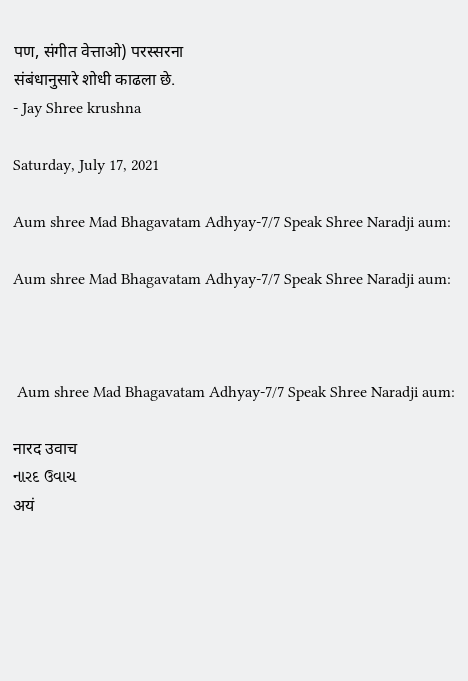पण, संगीत वेत्ताओ) परस्सरना
संबंधानुसारे शोधी काढला छे.
- Jay Shree krushna

Saturday, July 17, 2021

Aum shree Mad Bhagavatam Adhyay-7/7 Speak Shree Naradji aum:

Aum shree Mad Bhagavatam Adhyay-7/7 Speak Shree Naradji aum:



 Aum shree Mad Bhagavatam Adhyay-7/7 Speak Shree Naradji aum:

नारद उवाच
નારદ ઉવાચ
अयं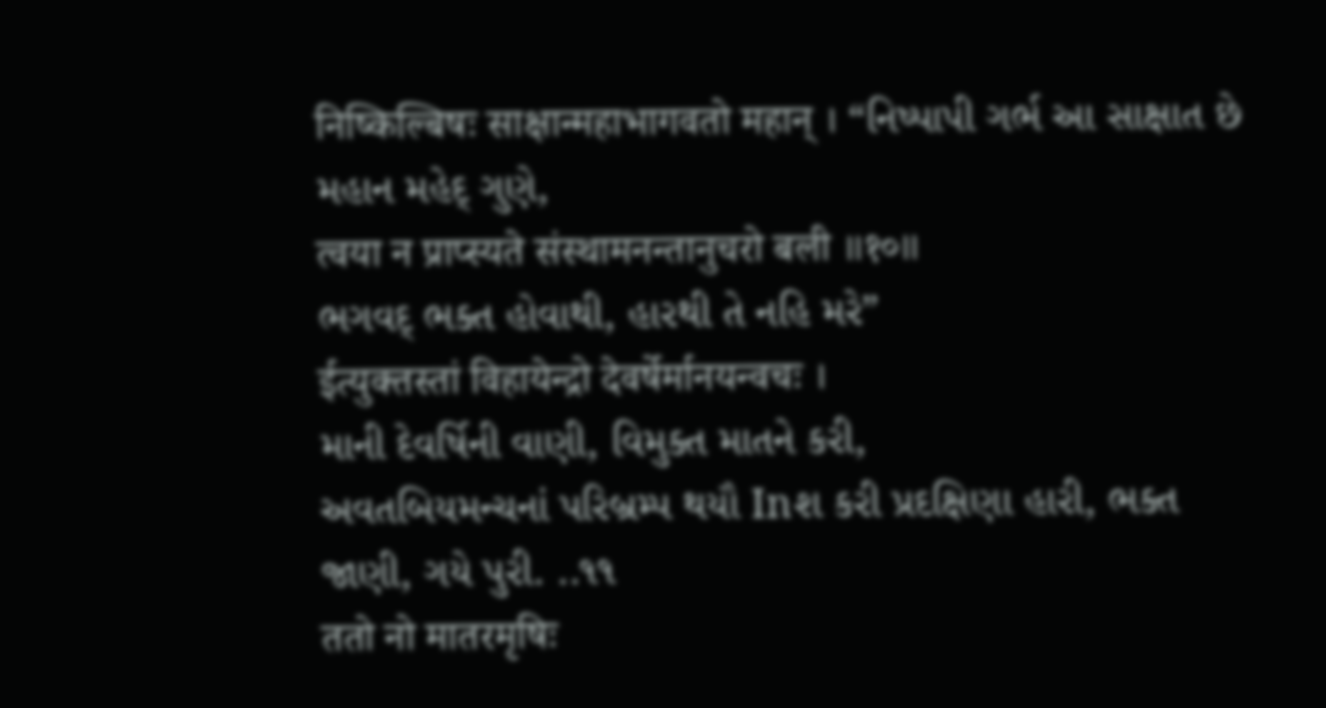निष्किल्बिषः साक्षान्महाभागवतो महान् । “નિષ્પાપી ગર્ભ આ સાક્ષાત છે મહાન મહેદ્ ગુણે,
त्वया न प्राप्स्यते संस्थामनन्तानुचरो बली ॥१०॥
ભગવદ્ ભક્ત હોવાથી, હારથી તે નહિ મરે”
ईत्युक्तस्तां विहायेन्द्रो देवर्षेर्मानयन्वचः ।
માની દેવર્ષિની વાણી, વિમુક્ત માતને કરી,
અવતબિયમન્ચનાં પરિબ્રમ્પ થયૌ Inશ કરી પ્રદક્ષિણા હારી, ભક્ત જાણી, ગયે પુરી. ..૧૧
ततो नो मातरमृषिः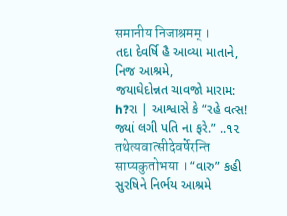समानीय निजाश्रमम् ।
તદા દેવર્ષિ હૈ આવ્યા માતાને, નિજ આશ્રમે,
જયાઘેદોન્નત ચાવજો મારામ: h?રા | આશ્વાસે કે “રહે વત્સ! જ્યાં લગી પતિ ના ફરે.” ..૧૨
तथेत्यवात्सीदेवर्षेरन्ति साप्यकुतोभया । “વારુ” કહી સુરષિને નિર્ભય આશ્રમે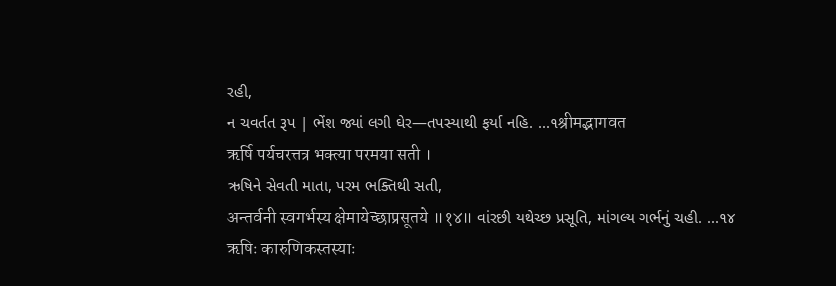રહી,
ન ચવર્તત રૂપ | ભેંશ જ્યાં લગી ઘેર—તપસ્યાથી ફર્યા નહિ. ...૧श्रीमद्भागवत
ऋर्षि पर्यचरत्तत्र भक्त्या परमया सती ।
ઋષિને સેવતી માતા, પરમ ભક્તિથી સતી,
अन्तर्वनी स्वगर्भस्य क्षेमायेच्छाप्रसूतये ॥१४॥ વાંરછી યથેચ્છ પ્રસૂતિ, માંગલ્ય ગર્ભનું ચહી. ...૧૪
ऋषिः कारुणिकस्तस्याः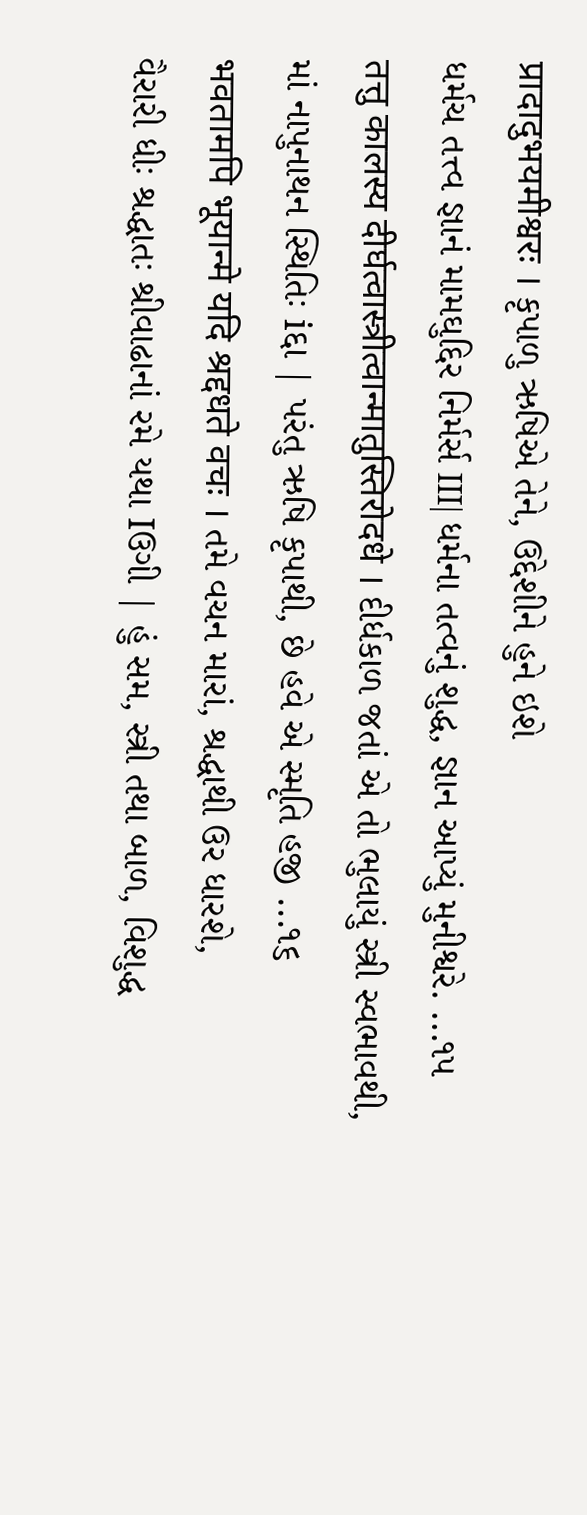प्रादादुभयमीश्वरः । કૃપાળુ ઋષિએ તેને, ઉદ્દેશીને હુને ઇશે
ધર્મચ તત્ત્વ જ્ઞાનં મામઘુદ્દિર નિર્મર્સ III| ધર્મના તત્વનું શુદ્ધ, જ્ઞાન આપ્યું મુનીશ્વરે. ...૧૫
तत्तु कालस्य दीर्घत्वास्त्रीत्वान्मातुस्तिरोदधे । દીર્ધકાળ જતાં એ તો ભુલાયું સ્ત્રી સ્વભાવથી,
માં નાપુનાથન સ્થિતિઃ iદ્દા | પરંતુ ઋષિ કૃપાથી, છે હવે એ સ્મૃતિ હજી ...૧૬
भवतामपि भूयान्मे यदि श्रद्दधते वचः । તમે વચન મારાં, શ્રદ્ધાથી ઉર ધારશે,
વૈરારી ધીઃ શ્રદ્ધાતઃ શ્રીવાઢાનાં રમે યથા Iઉગી | હું સમ, સ્ત્રી તથા બાળ, વિશુદ્ધ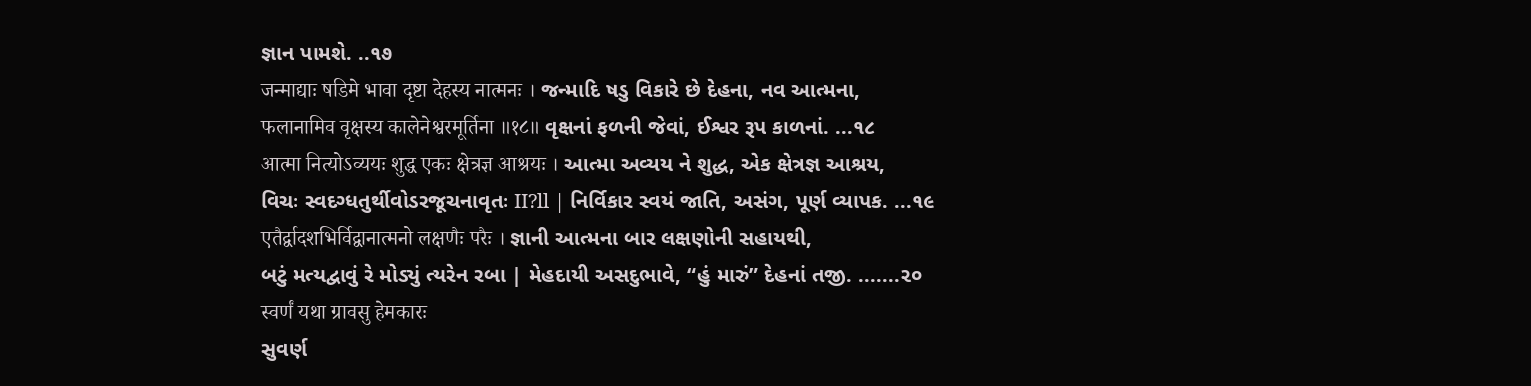જ્ઞાન પામશે. ..૧૭
जन्माद्याः षडिमे भावा दृष्टा देहस्य नात्मनः । જન્માદિ ષડુ વિકારે છે દેહના, નવ આત્મના,
फलानामिव वृक्षस्य कालेनेश्वरमूर्तिना ॥१८॥ વૃક્ષનાં ફળની જેવાં, ઈશ્વર રૂપ કાળનાં. ...૧૮
आत्मा नित्योऽव्ययः शुद्ध एकः क्षेत्रज्ञ आश्रयः । આત્મા અવ્યય ને શુદ્ધ, એક ક્ષેત્રજ્ઞ આશ્રય,
વિચઃ સ્વદગ્ધતુર્થીવોડરજૂચનાવૃતઃ II?ll | નિર્વિકાર સ્વયં જાતિ, અસંગ, પૂર્ણ વ્યાપક. ...૧૯
एतैर्द्वादशभिर्विद्वानात्मनो लक्षणैः परैः । જ્ઞાની આત્મના બાર લક્ષણોની સહાયથી,
બટું મત્યદ્વાવું રે મોડ્યું ત્યરેન રબા | મેહદાયી અસદુભાવે, “હું મારું” દેહનાં તજી. .......૨૦
स्वर्णं यथा ग्रावसु हेमकारः
સુવર્ણ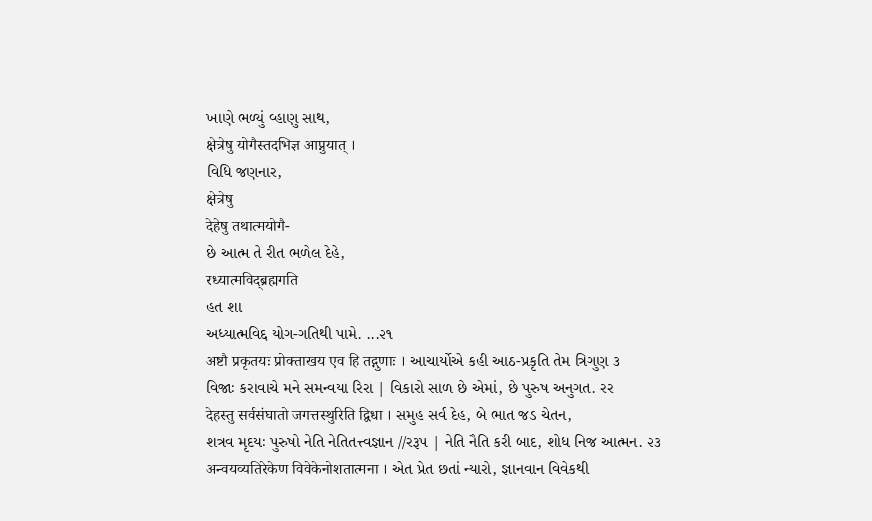ખાણે ભળ્યું વ્હાણુ સાથ,
क्षेत्रेषु योगैस्तदभिज्ञ आप्नुयात् ।
વિધિ જણનાર,
क्षेत्रेषु
देहेषु तथात्मयोगै-
છે આત્મ તે રીત ભળેલ દેહે,
रध्यात्मविद्ब्रह्मगति
હત શા
અધ્યાત્મવિદ્દ યોગ-ગતિથી પામે. ...૨૧
अष्टौ प्रकृतयः प्रोक्ताखय एव हि तद्गुणाः । આચાર્યોએ કહી આઠ-પ્રકૃતિ તેમ ત્રિગુણ ૩
વિજાઃ કરાવાચે મને સમન્વયા રિરા | વિકારો સાળ છે એમાં, છે પુરુષ અનુગત. રર
देहस्तु सर्वसंघातो जगत्तस्थुरिति द्विधा । સમુહ સર્વ દેહ, બે ભાત જડ ચેતન,
શત્રવ મૃદયઃ પુરુષો નેતિ નેતિતત્ત્વજ્ઞાન //રરૂપ | નેતિ નૈતિ કરી બાદ, શોધ નિજ આત્મન. ૨૩
अन्वयव्यतिरेकेण विवेकेनोशतात्मना । એત પ્રેત છતાં ન્યારો, જ્ઞાનવાન વિવેકથી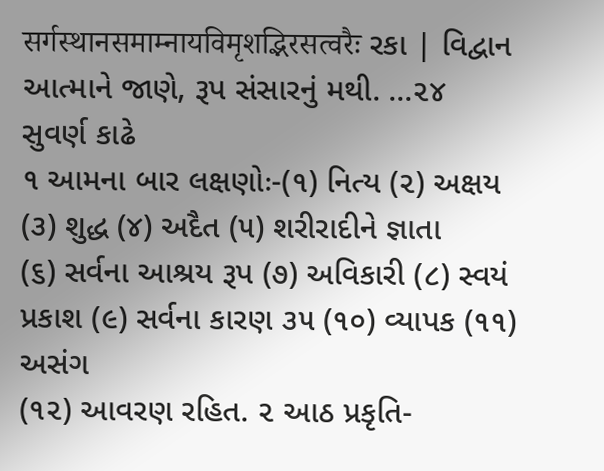सर्गस्थानसमाम्नायविमृशद्भिरसत्वरैः રકા | વિદ્વાન આત્માને જાણે, રૂપ સંસારનું મથી. ...૨૪
સુવર્ણ કાઢે
૧ આમના બાર લક્ષણોઃ-(૧) નિત્ય (૨) અક્ષય (૩) શુદ્ધ (૪) અદૈત (૫) શરીરાદીને જ્ઞાતા
(૬) સર્વના આશ્રય રૂપ (૭) અવિકારી (૮) સ્વયં પ્રકાશ (૯) સર્વના કારણ ૩૫ (૧૦) વ્યાપક (૧૧) અસંગ
(૧૨) આવરણ રહિત. ૨ આઠ પ્રકૃતિ-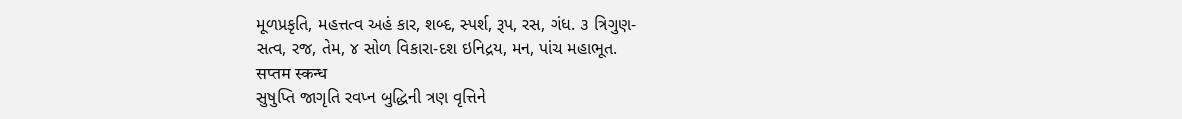મૂળપ્રકૃતિ, મહત્તત્વ અહં કાર, શબ્દ, સ્પર્શ, રૂપ, રસ, ગંધ. ૩ ત્રિગુણ-
સત્વ, રજ, તેમ, ૪ સોળ વિકારા-દશ ઇનિદ્રય, મન, પાંચ મહાભૂત.
सप्तम स्कन्ध
સુષુપ્તિ જાગૃતિ રવપ્ન બુદ્ધિની ત્રણ વૃત્તિને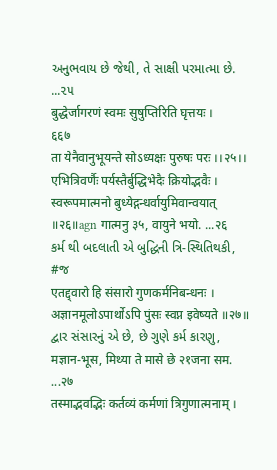અનુભવાય છે જેથી, તે સાક્ષી પરમાત્મા છે. ...૨૫
बुद्धेर्जागरणं स्वमः सुषुप्तिरिति घृत्तयः ।
६६७
ता येनैवानुभूयन्ते सोऽध्यक्षः पुरुषः परः ।।२५।।
एभित्रिवर्णैः पर्यस्तैर्बुद्धिभेदैः क्रियोद्भवैः ।
स्वरूपमात्मनो बुध्येद्गन्धर्वायुमिवान्वयात् ॥२६॥agn गात्मनु ३५, वायुने भयो. ...२६
કર્મ થી બદલાતી એ બુદ્ધિની ત્રિ-સ્થિતિથકી, #જ
एतद्द्वारो हि संसारो गुणकर्मनिबन्धनः ।
अज्ञानमूलोऽपार्थोऽपि पुंसः स्वप्न इवेष्यते ॥२७॥
દ્વાર સંસારનું એ છે, છે ગુણે કર્મ કારણુ,
मज्ञान-भूस, मिथ्या ते मासे छे २१जना सम. ...२७
तस्माद्भवद्भिः कर्तव्यं कर्मणां त्रिगुणात्मनाम् ।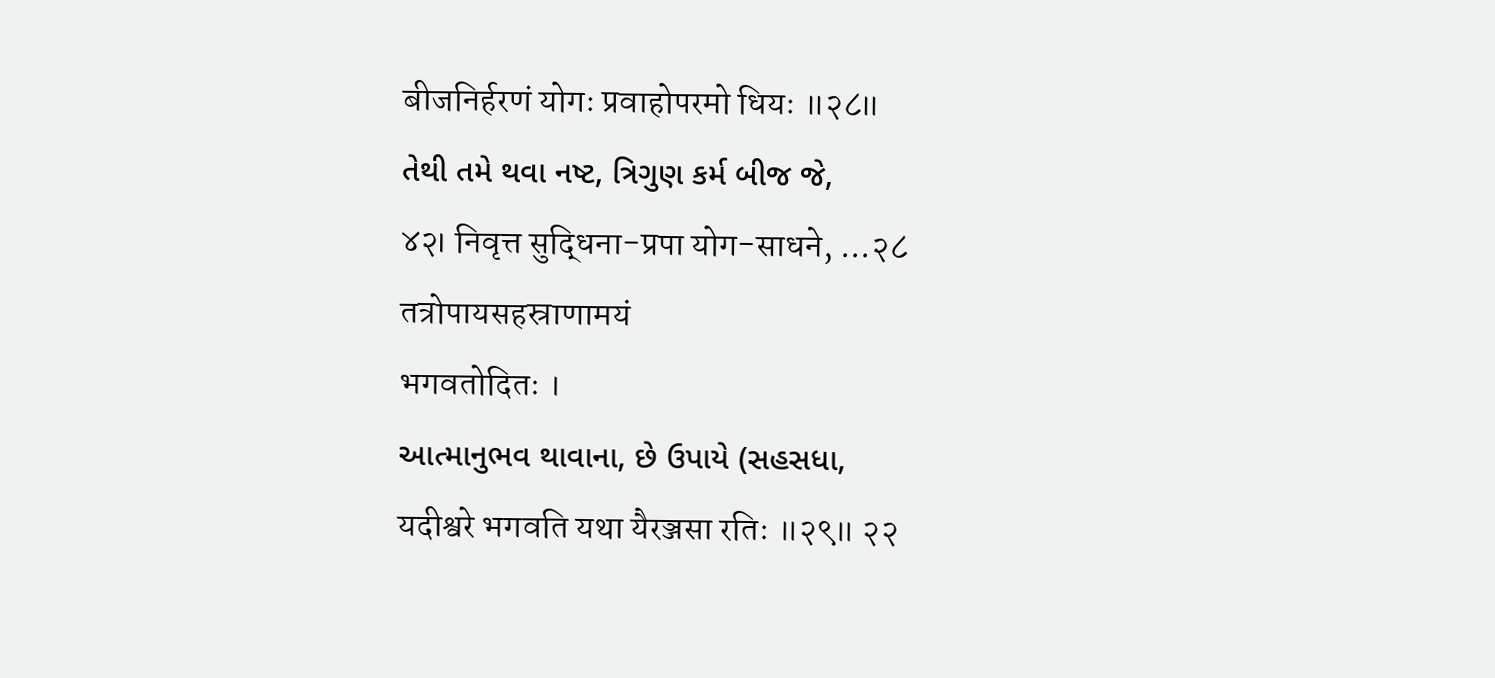बीजनिर्हरणं योगः प्रवाहोपरमो धियः ॥२८॥
તેથી તમે થવા નષ્ટ, ત્રિગુણ કર્મ બીજ જે,
४२। निवृत्त सुद्धिना-प्रपा योग-साधने, ...२८
तत्रोपायसहस्राणामयं
भगवतोदितः ।
આત્માનુભવ થાવાના, છે ઉપાયે (સહસધા,
यदीश्वरे भगवति यथा यैरञ्जसा रतिः ॥२९॥ २२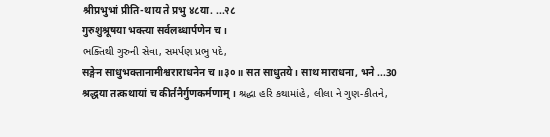श्रीप्रभुभां प्रीति-थाय ते प्रभु ४८या. ...२८
गुरुशुश्रूषया भक्त्या सर्वलब्धार्पणेन च ।
ભક્તિથી ગુરુની સેવા, સમર્પણ પ્રભુ પદે,
सङ्गेन साधुभक्तानामीश्वराराधनेन च ॥३०॥ सत साधुतये। साथ माराधना, भने ...30
श्रद्धया तत्कथायां च कीर्तनैर्गुणकर्मणाम् । શ્રદ્ધા હરિ કથામાંહે, લીલા ને ગુણ-કીતને,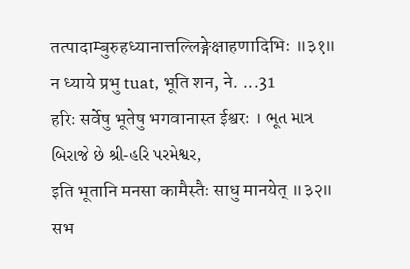तत्पादाम्बुरुहध्यानात्तल्लिङ्गेक्षाहणादिभिः ॥३१॥ न ध्याये प्रभु tuat, भूति शन, ने. ...31
हरिः सर्वेषु भूतेषु भगवानास्त ईश्वरः । ભૂત માત્ર બિરાજે છે શ્રી-હરિ પરમેશ્વર,
इति भूतानि मनसा कामैस्तैः साधु मानयेत् ॥३२॥ सभ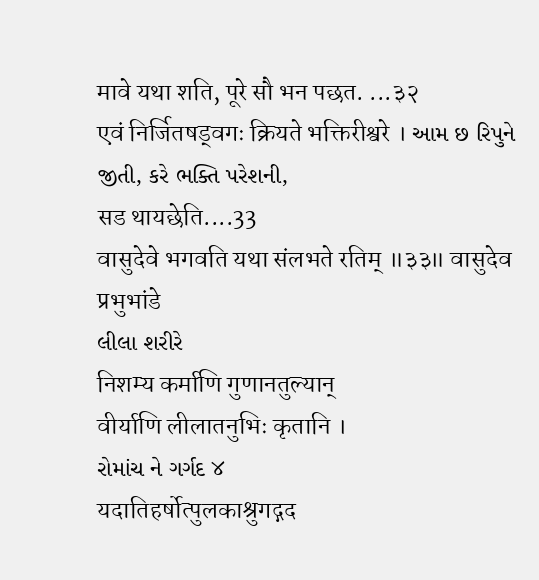मावे यथा शति, पूरे सौ भन पछत. ...३२
एवं निर्जितषड्वगः क्रियते भक्तिरीश्वरे । આમ છ રિપુને જીતી, કરે ભક્તિ પરેશની,
सड थायछेति....33
वासुदेवे भगवति यथा संलभते रतिम् ॥३३॥ वासुदेव प्रभुभांडे
લીલા શરીરે
निशम्य कर्माणि गुणानतुल्यान्
वीर्याणि लीलातनुभिः कृतानि ।
રોમાંચ ને ગર્ગદ ४
यदातिहर्षोत्पुलकाश्रुगद्गद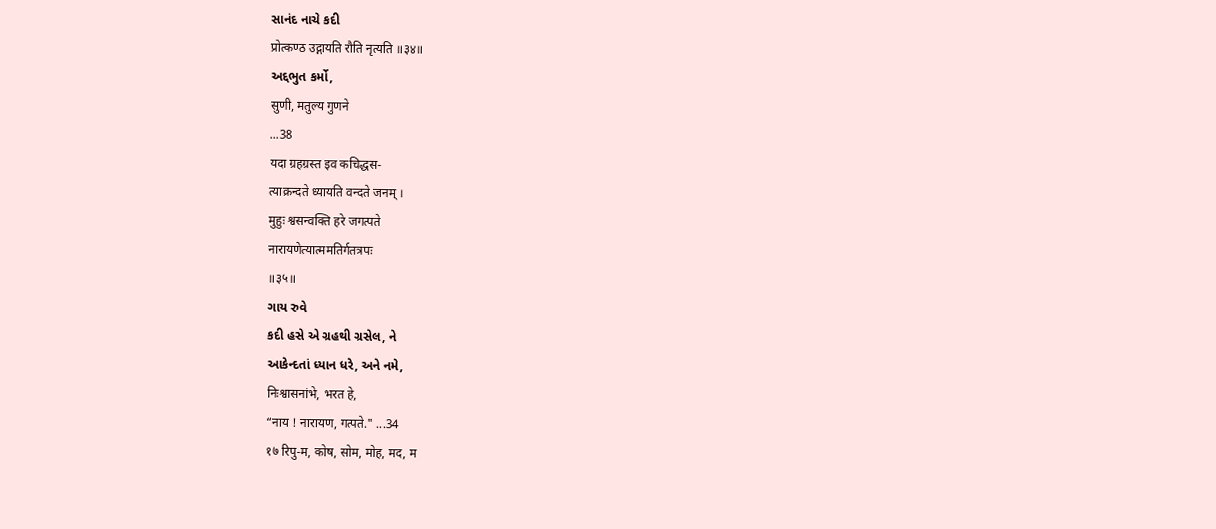સાનંદ નાચે કદી
प्रोत्कण्ठ उद्गायति रौति नृत्यति ॥३४॥
અદ્દભુત કર્મો,
सुणी, मतुल्य गुणने
...38
यदा ग्रहग्रस्त इव कचिद्धस-
त्याक्रन्दते ध्यायति वन्दते जनम् ।
मुहुः श्वसन्वक्ति हरे जगत्पते
नारायणेत्यात्ममतिर्गतत्रपः
॥३५॥
ગાય રુવે
કદી હસે એ ગ્રહથી ગ્રસેલ, ને
આકેન્દતાં ધ્યાન ધરે, અને નમે,
निःश्वासनांभे, भरत हे,
“नाय ! नारायण, गत्पते." ...34
१७ रिपु-म, कोष, सोम, मोह, मद, म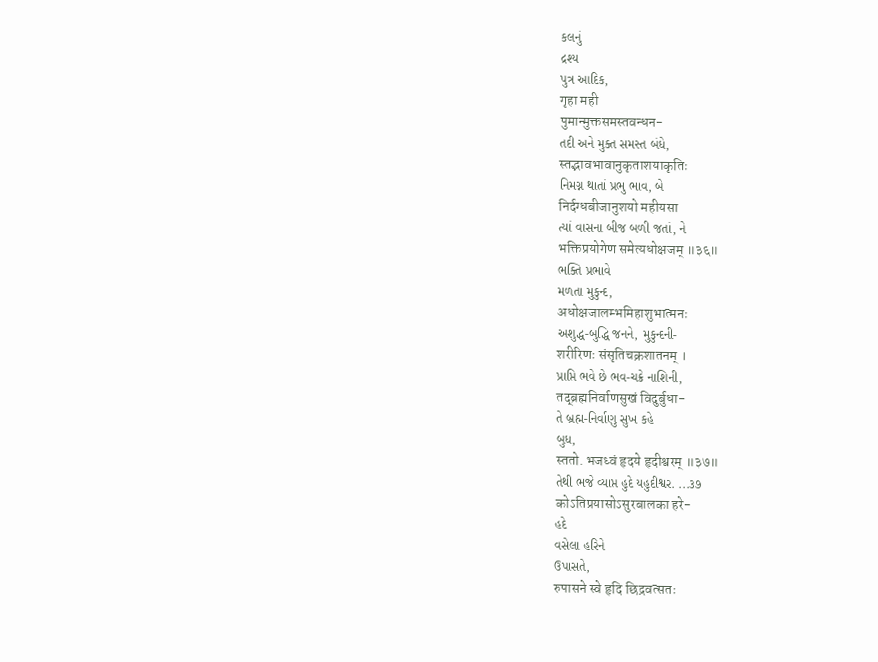કલનું
દ્રશ્ય
પુત્ર આદિક,
गृहा मही
पुमान्मुक्तसमस्तवन्धन-
તદી અને મુક્ત સમસ્ત બંધે,
स्तद्भावभावानुकृताशयाकृतिः
નિમગ્ન થાતાં પ્રભુ ભાવ, બે
निर्दग्धबीजानुशयो महीयसा
ત્યાં વાસના બીજ બળી જતાં, ને
भक्तिप्रयोगेण समेत्यधोक्षजम् ॥३६॥
ભક્તિ પ્રભાવે
મળતા મુકુન્દ,
अधोक्षजालम्भमिहाशुभात्मनः
અશુદ્ધ-બુદ્ધિ જનને, મુકુન્દની-
शरीरिणः संसृतिचक्रशातनम् ।
પ્રાપ્તિ ભવે છે ભવ-ચક્રે નાશિની,
तद्ब्रह्मनिर्वाणसुखं विदुर्बुधा-
તે બ્રહ્મ-નિર્વાણુ સુખ કહે
બુધ,
स्ततो. भजध्वं हृदये हृदीश्वरम् ॥३७॥
તેથી ભજે વ્યાપ્ત હુદે યહુદીશ્વર. ...૩૭
कोऽतिप्रयासोऽसुरबालका हरे-
હદે
વસેલા હરિને
ઉપાસતે,
रुपासने स्वे हृदि छिद्रवत्सतः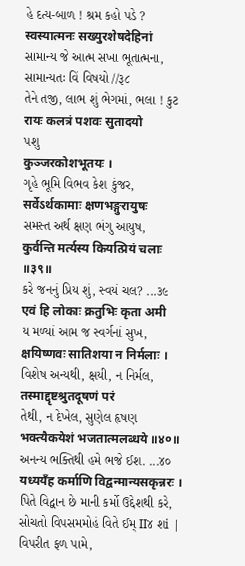હે દત્ય-બાળ ! શ્રમ કહો પડે ?
स्वस्यात्मनः सख्युरशेषदेहिनां
સામાન્ય જે આત્મ સખા ભૂતાત્મના,
સામાન્યતઃ વિં વિષયો //રૂ૮
તેને તજી, લાભ શું ભેગમાં, ભલા ! કુટ
रायः कलत्रं पशवः सुतादयो
પશુ
कुञ्जरकोशभूतयः ।
ગૃહે ભૂમિ વિભવ કેશ કુંજર,
सर्वेऽर्थकामाः क्षणभङ्गुरायुषः
સમસ્ત અર્થ ક્ષણ ભંગુ આયુષ,
कुर्वन्ति मर्त्यस्य कियत्प्रियं चलाः ॥३९॥
કરે જનનું પ્રિય શું, સ્વયં ચલ? ...૩૯
एवं हि लोकाः क्रतुभिः कृता अमी
ય મળ્યાં આમ જ સ્વર્ગનાં સુખ,
क्षयिष्णवः सातिशया न निर्मलाः ।
વિશેષ અન્યથી, ક્ષયી, ન નિર્મલ,
तस्माद्दृष्टश्रुतदूषणं परं
તેથી, ન દેખેલ, સુણેલ હૃષણ
भक्त्यैकयेशं भजतात्मलब्धये ॥४०॥
અનન્ય ભક્તિથી હમે ભજે ઈશ. ...૪૦
यध्ययँह कर्माणि विद्वन्मान्यसकृन्नरः । પિતે વિદ્વાન છે માની કર્મો ઉદ્દેશથી કરે,
સોચતો વિપસમમોહં વિતે ઈમ્ II૪ શi | વિપરીત ફળ પામે,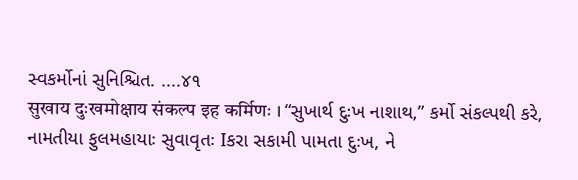સ્વકર્મોનાં સુનિશ્ચિત. ....૪૧
सुखाय दुःखमोक्षाय संकल्प इह कर्मिणः । “સુખાર્થ દુઃખ નાશાથ,” કર્મો સંકલ્પથી કરે,
નામતીયા ફુલમહાયાઃ સુવાવૃતઃ Iકરા સકામી પામતા દુઃખ, ને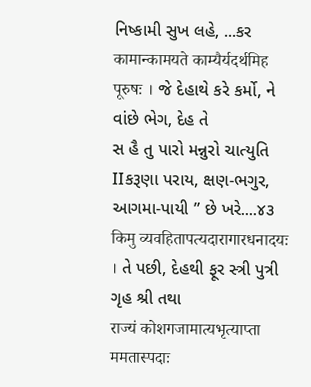નિષ્કામી સુખ લહે, ...કર
कामान्कामयते काम्यैर्यदर्थमिह पूरुषः । જે દેહાથે કરે કર્મો, ને વાંછે ભેગ, દેહ તે
સ હૈ તુ પારો મન્નુરો ચાત્યુતિ IIકરૂણા પરાય, ક્ષણ-ભગુર, આગમા-પાયી ” છે ખરે....૪૩
किमु व्यवहितापत्यदारागारधनादयः । તે પછી, દેહથી ફૂર સ્ત્રી પુત્રી ગૃહ શ્રી તથા
राज्यं कोशगजामात्यभृत्याप्ता ममतास्पदाः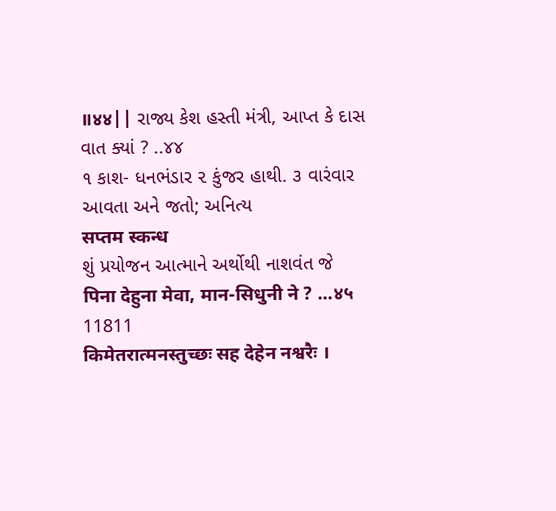॥४४|| રાજ્ય કેશ હસ્તી મંત્રી, આપ્ત કે દાસ વાત ક્યાં ? ..૪૪
૧ કાશ- ધનભંડાર ૨ કુંજર હાથી. ૩ વારંવાર આવતા અને જતો; અનિત્ય
सप्तम स्कन्ध
શું પ્રયોજન આત્માને અર્થોથી નાશવંત જે
पिना देहुना मेवा, मान-सिधुनी ने ? ...४५
11811
किमेतरात्मनस्तुच्छः सह देहेन नश्वरैः ।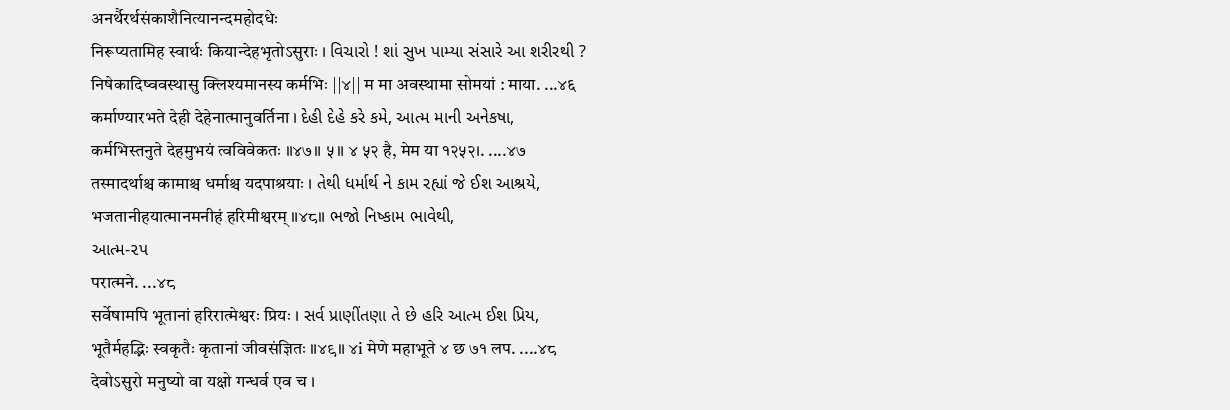अनर्थैरर्थसंकाशैनित्यानन्दमहोदधेः
निरूप्यतामिह स्वार्थः कियान्देहभृतोऽसुराः । વિચારો ! શાં સુખ પામ્યા સંસારે આ શરીરથી ?
निषेकादिष्ववस्थासु क्लिश्यमानस्य कर्मभिः ||४|| म मा अवस्थामा सोमयां : माया. ...४६
कर्माण्यारभते देही देहेनात्मानुवर्तिना । દેહી દેહે કરે કમે, આત્મ માની અનેકષા,
कर्मभिस्तनुते देहमुभयं त्वविवेकतः ॥४७॥ ५॥ ४ ५२ है, मेम या १२५२।. ....४७
तस्मादर्थाश्च कामाश्च धर्माश्च यदपाश्रयाः । તેથી ધર્માર્થ ને કામ રહ્યાં જે ઈશ આશ્રયે,
भजतानीहयात्मानमनीहं हरिमीश्वरम् ॥४८॥ ભજો નિષ્કામ ભાવેથી,
આત્મ-૨પ
परात्मने. ...४८
सर्वेषामपि भूतानां हरिरात्मेश्वरः प्रियः । સર્વ પ્રાણીંતણા તે છે હરિ આત્મ ઈશ પ્રિય,
भूतैर्महद्भिः स्वकृतैः कृतानां जीवसंज्ञितः ॥४९॥ ४i मेणे महाभूते ४ छ ७१ लप. ....४८
देवोऽसुरो मनुष्यो वा यक्षो गन्धर्व एव च ।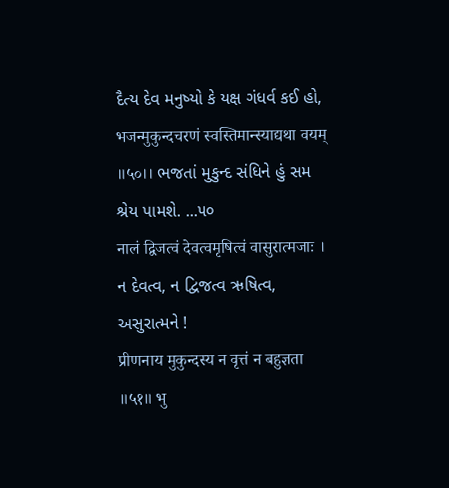દૈત્ય દેવ મનુષ્યો કે યક્ષ ગંધર્વ કઈ હો,
भजन्मुकुन्दचरणं स्वस्तिमान्स्याद्यथा वयम् ॥५०।। ભજતાં મુકુન્દ સંધિને હું સમ શ્રેય પામશે. ...૫૦
नालं द्विजत्वं देवत्वमृषित्वं वासुरात्मजाः । ન દેવત્વ, ન દ્વિજત્વ ઋષિત્વ, અસુરાત્મને !
प्रीणनाय मुकुन्दस्य न वृत्तं न बहुज्ञता ॥५१॥ भु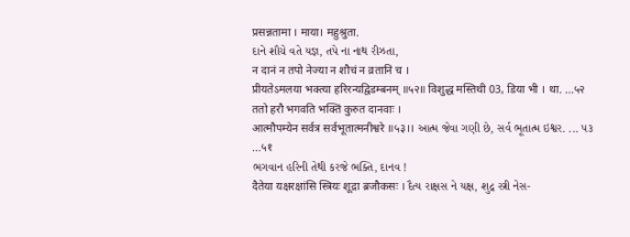प्रसन्नतामा । माया। महुश्रुता.
દાને શૌચે વતે યજ્ઞ, તપે ના નાથ રીઝતા,
न दानं न तपो नेज्या न शौचं न व्रतानि च ।
प्रीयतेऽमलया भक्त्या हरिरन्यद्विडम्बनम् ॥५२॥ विशुद्ध मस्तिथी 03, डिया भी । था. ...५२
ततो हरौ भगवति भक्तिं कुरुत दानवाः ।
आत्मौपम्येन सर्वत्र सर्वभूतात्मनीश्वरे ॥५३।। આત્મ જેવા ગણી છે, સર્વ ભૂતાત્મ ઇશ્વર. ... ૫૩
...५१
ભગવાન હરિની તેથી કરજે ભક્તિ, દાનવ !
दैतेया यक्षरक्षांसि स्त्रियः शूद्रा ब्रजौकसः । દૈત્ય રાક્ષસ ને યક્ષ, શુદ્ર સ્ત્રી નેસ-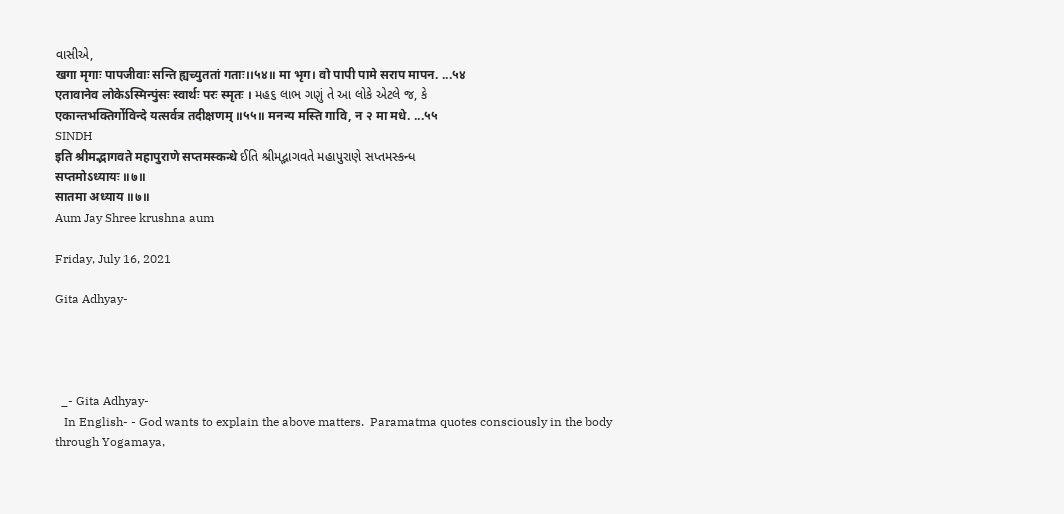વાસીએ,
खगा मृगाः पापजीवाः सन्ति ह्यच्युततां गताः।।५४॥ मा भृग। वो पापी पामे सराप मापन. ...५४
एतावानेव लोकेऽस्मिन्पुंसः स्वार्थः परः स्मृतः । મહ૬ લાભ ગણું તે આ લોકે એટલે જ, કે
एकान्तभक्तिर्गोविन्दे यत्सर्वत्र तदीक्षणम् ॥५५॥ मनन्य मस्ति गावि, न २ मा मधे. ...५५
SINDH
इति श्रीमद्भागवते महापुराणे सप्तमस्कन्धे ઈતિ શ્રીમદ્ભાગવતે મહાપુરાણે સપ્તમસ્કન્ધ
सप्तमोऽध्यायः ॥७॥
सातमा अध्याय ॥७॥
Aum Jay Shree krushna aum

Friday, July 16, 2021

Gita Adhyay-




  _- Gita Adhyay-
   In English- - God wants to explain the above matters.  Paramatma quotes consciously in the body through Yogamaya,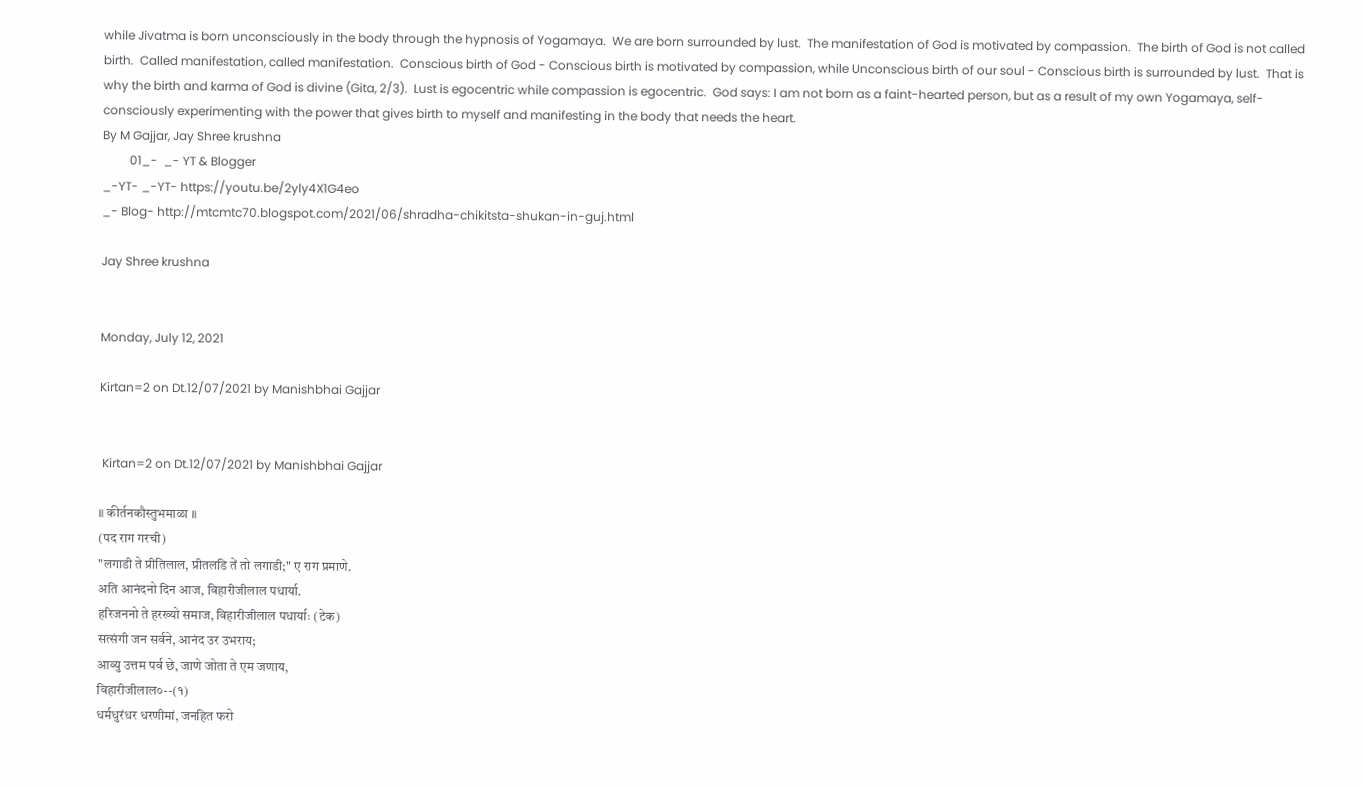while Jivatma is born unconsciously in the body through the hypnosis of Yogamaya.  We are born surrounded by lust.  The manifestation of God is motivated by compassion.  The birth of God is not called birth.  Called manifestation, called manifestation.  Conscious birth of God - Conscious birth is motivated by compassion, while Unconscious birth of our soul - Conscious birth is surrounded by lust.  That is why the birth and karma of God is divine (Gita, 2/3).  Lust is egocentric while compassion is egocentric.  God says: I am not born as a faint-hearted person, but as a result of my own Yogamaya, self-consciously experimenting with the power that gives birth to myself and manifesting in the body that needs the heart.
By M Gajjar, Jay Shree krushna
         01_-  _- YT & Blogger
_-YT- _-YT- https://youtu.be/2yly4X1G4eo
_- Blog- http://mtcmtc70.blogspot.com/2021/06/shradha-chikitsta-shukan-in-guj.html

Jay Shree krushna


Monday, July 12, 2021

Kirtan=2 on Dt.12/07/2021 by Manishbhai Gajjar


 Kirtan=2 on Dt.12/07/2021 by Manishbhai Gajjar

॥ कीर्तनकौस्तुभमाळा ॥
(पद राग गरची)
"लगाडी ते प्रीतिलाल, प्रीतलडि तें तो लगाडी;" ए राग प्रमाणे.
अति आनंदनो दिन आज, विहारीजीलाल पधार्या.
हरिजननो ते हरख्यो समाज, विहारीजीलाल पधार्याः (टेक)
सत्संगी जन सर्वने, आनंद उर उभराय;
आव्यु उत्तम पर्व छे, जाणे जोता ते एम जणाय,
विहारीजीलाल०--(१)
धर्मधुरंधर धरणीमां, जनहित फरो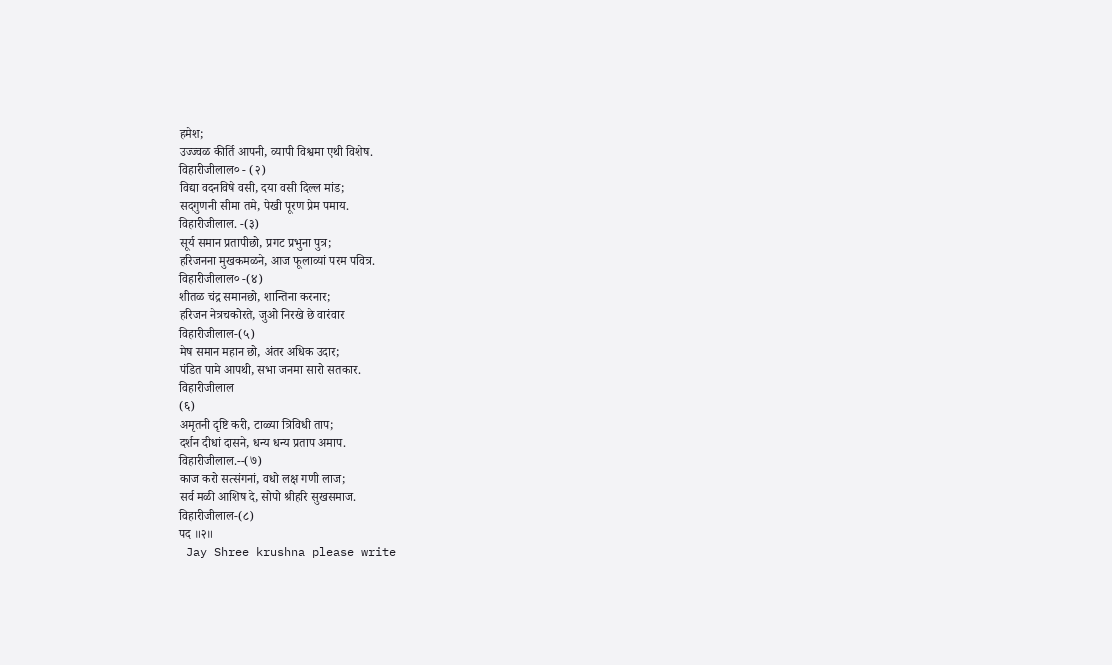हमेश;
उज्ज्वळ कीर्ति आपनी, व्यापी विश्वमा एथी विशेष.
विहारीजीलाल० - (२)
विद्या वदनविषे वसी, दया वसी दिल्ल मांड;
सदगुणनी सीमा तमे, पेखी पूरण प्रेम पमाय.
विहारीजीलाल. -(३)
सूर्य समान प्रतापीछो, प्रगट प्रभुना पुत्र;
हरिजनना मुखकमळने, आज फूलाव्यां परम पवित्र.
विहारीजीलाल० -(४)
शीतळ चंद्र समानछो, शान्तिना करनार;
हरिजन नेत्रचकोरते, जुओ निरखे छे वारंवार
विहारीजीलाल-(५)
मेष समान महान छो, अंतर अधिक उदार;
पंडित पामे आपथी, सभा जनमा सारो सतकार.
विहारीजीलाल
(६)
अमृतनी दृष्टि करी, टाळ्या त्रिविधी ताप;
दर्शन दीधां दासने, धन्य धन्य प्रताप अमाप.
विहारीजीलाल.--(७)
काज करो सत्संगनां, वधो लक्ष गणी लाज;
सर्व मळी आशिष दे, सोपो श्रीहरि सुखसमाज.
विहारीजीलाल-(८)
पद ॥२॥
 Jay Shree krushna please write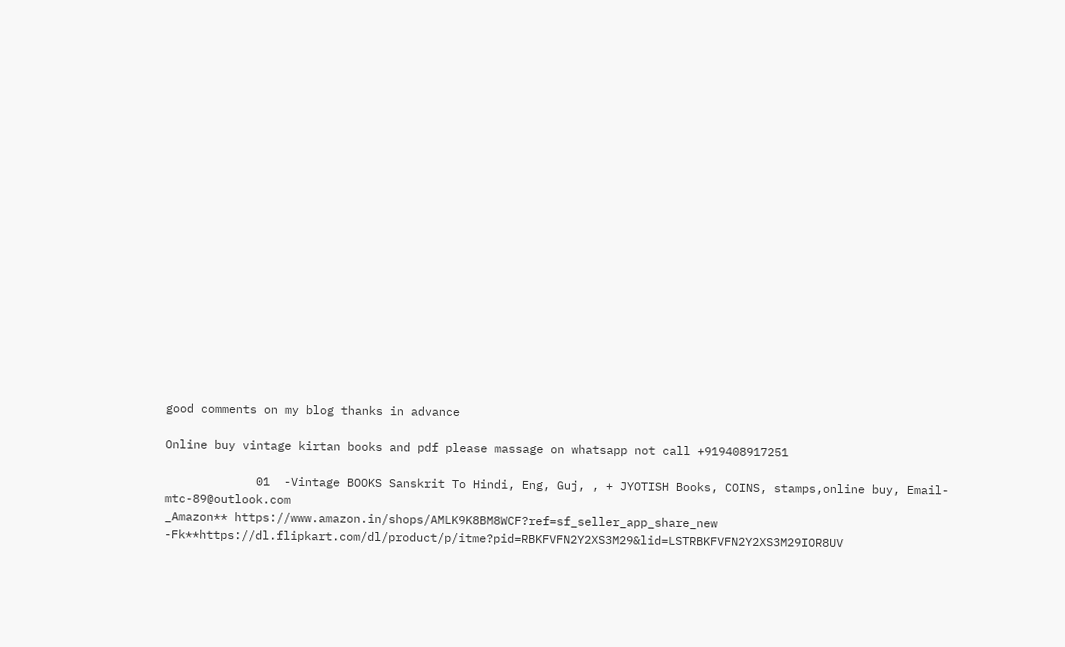good comments on my blog thanks in advance

Online buy vintage kirtan books and pdf please massage on whatsapp not call +919408917251

             01  -Vintage BOOKS Sanskrit To Hindi, Eng, Guj, , + JYOTISH Books, COINS, stamps,online buy, Email- mtc-89@outlook.com
_Amazon** https://www.amazon.in/shops/AMLK9K8BM8WCF?ref=sf_seller_app_share_new
-Fk**https://dl.flipkart.com/dl/product/p/itme?pid=RBKFVFN2Y2XS3M29&lid=LSTRBKFVFN2Y2XS3M29IOR8UV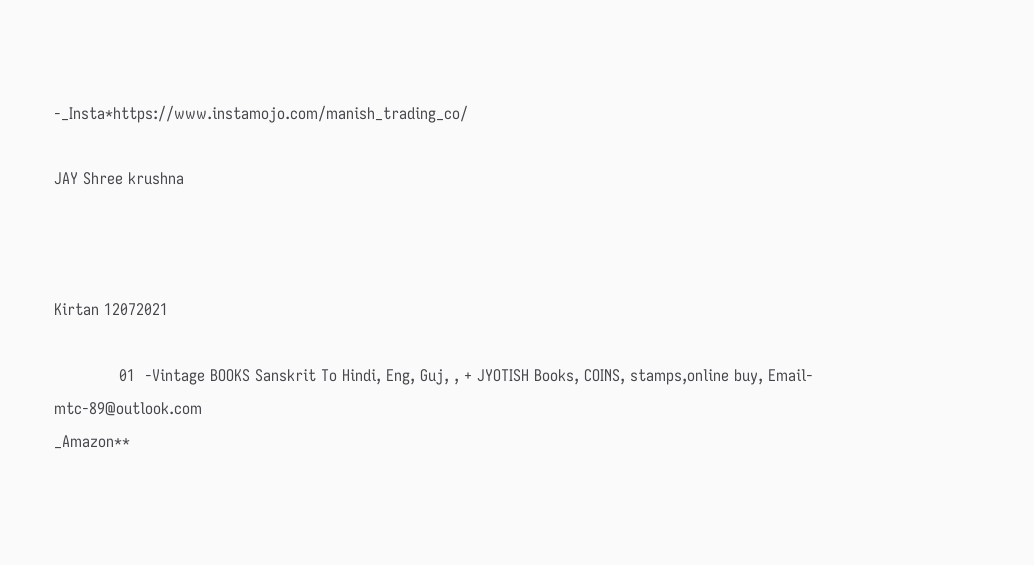-_Insta*https://www.instamojo.com/manish_trading_co/

JAY Shree krushna



Kirtan 12072021

             01  -Vintage BOOKS Sanskrit To Hindi, Eng, Guj, , + JYOTISH Books, COINS, stamps,online buy, Email- mtc-89@outlook.com
_Amazon**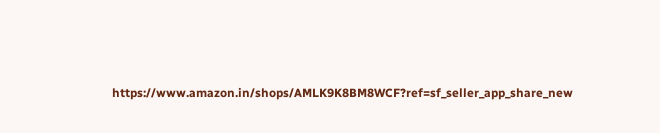https://www.amazon.in/shops/AMLK9K8BM8WCF?ref=sf_seller_app_share_new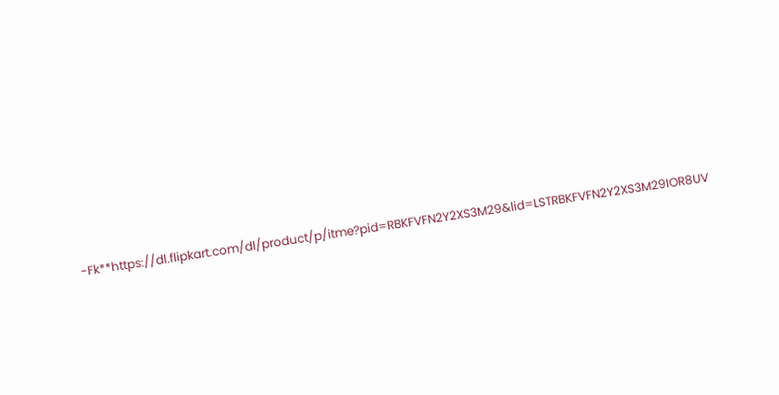-Fk**https://dl.flipkart.com/dl/product/p/itme?pid=RBKFVFN2Y2XS3M29&lid=LSTRBKFVFN2Y2XS3M29IOR8UV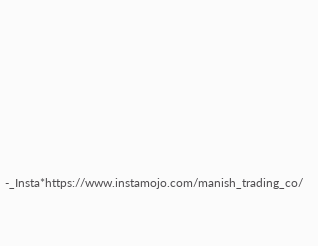-_Insta*https://www.instamojo.com/manish_trading_co/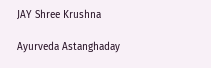JAY Shree Krushna

Ayurveda Astanghaday